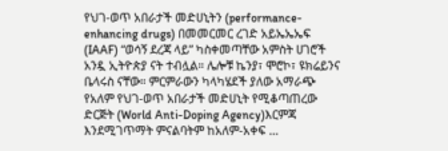የህገ-ወጥ አበራታች መድሀኒትን (performance-enhancing drugs) በመመርመር ረገድ አይኤኤኤፍ (IAAF) “ወሳኝ ደረጃ ላይ” ካስቀመጣቸው አምስት ሀገሮች አንዷ ኢትዮጵያ ናት ተብሏል። ሌሎቹ ኬንያ፣ ሞሮኮ፣ ዩክሬይንና ቤላሩስ ናቸው። ምርምራውን ካላካሄደች ያለው አማራጭ የአለም የህገ-ወጥ አበራታች መድሀኒት የሚቆጣጠረው ድርጅት (World Anti-Doping Agency)እርምጃ እንደሚገጥማት ምናልባትም ከአለም-አቀፍ …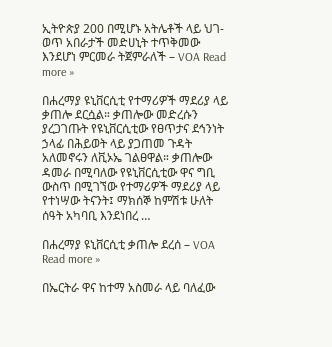ኢትዮጵያ 200 በሚሆኑ አትሌቶች ላይ ህገ-ወጥ አበራታች መድሀኒት ተጥቅመው እንደሆነ ምርመራ ትጀምራለች – VOA Read more »

በሐረማያ ዩኒቨርሲቲ የተማሪዎች ማደሪያ ላይ ቃጠሎ ደርሷል። ቃጠሎው መድረሱን ያረጋገጡት የዩኒቨርሲቲው የፀጥታና ደኅንነት ኃላፊ በሕይወት ላይ ያጋጠመ ጉዳት አለመኖሩን ለቪኦኤ ገልፀዋል። ቃጠሎው ዳመራ በሚባለው የዩኒቨርሲቲው ዋና ግቢ ውስጥ በሚገኘው የተማሪዎች ማደሪያ ላይ የተነሣው ትናንት፤ ማክሰኞ ከምሽቱ ሁለት ሰዓት አካባቢ እንደነበረ …

በሐረማያ ዩኒቨርሲቲ ቃጠሎ ደረሰ – VOA Read more »

በኤርትራ ዋና ከተማ አስመራ ላይ ባለፈው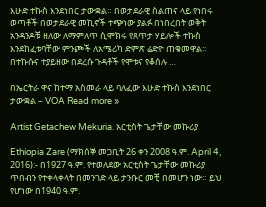እሁድ ተኩስ እንደነበር ታውቋል። በወታደራዊ ስልጠና ላይ የነበሩ ወጣቶች በወታደራዊ መኪኖች ተጭነው ያልፉ በነበረበት ወቅት አንዳንዶቹ ዘለው ለማምለጥ ሲሞክሩ የጸጥታ ሃይሎች ተኩስ እንደከፈቱባቸው ምንጮች ለአሜሪካ ድምጽ ሬድዮ ጠቁመዋል። በተኩሱና ተያይዘው በደረሱ ጉዳቶች የሞቱና የቆሰሉ …

በኤርትራ ዋና ከተማ አስመራ ላይ ባለፈው እሁድ ተኩስ እንደነበር ታውቋል – VOA Read more »

Artist Getachew Mekuria. አርቲስት ጌታቸው መኩሪያ

Ethiopia Zare (ማክሰኞ መጋቢት 26 ቀን 2008 ዓ.ም. April 4, 2016):- በ1927 ዓ.ም. የተወለደው አርቲስት ጌታቸው መኩሪያ ጥበብን የተቀላቀላት በመንገድ ላይ ታንቡር መቺ በመሆን ነው። ይህ የሆነው በ1940 ዓ.ም.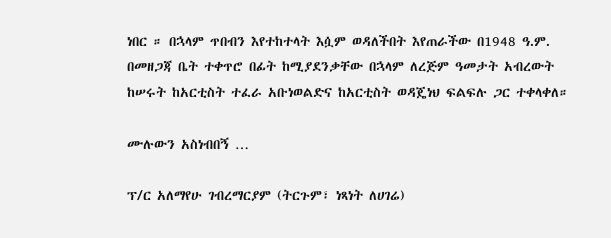ነበር ። በኋላም ጥበብን እየተከተላት እሷም ወዳለችበት እየጠራችው በ1948 ዓ.ም. በመዘጋጃ ቤት ተቀጥሮ በፊት ከሚያደንቃቸው በኋላም ለረጅም ዓመታት አብረውት ከሠሩት ከአርቲስት ተፈራ አቡነወልድና ከአርቲስት ወዳጄነህ ፍልፍሉ ጋር ተቀላቀለ።

ሙሉውን አስነብበኝ …

ፕ/ር አለማየሁ ገብረማርያም (ትርጉም፣ ነጻነት ለሀገሬ)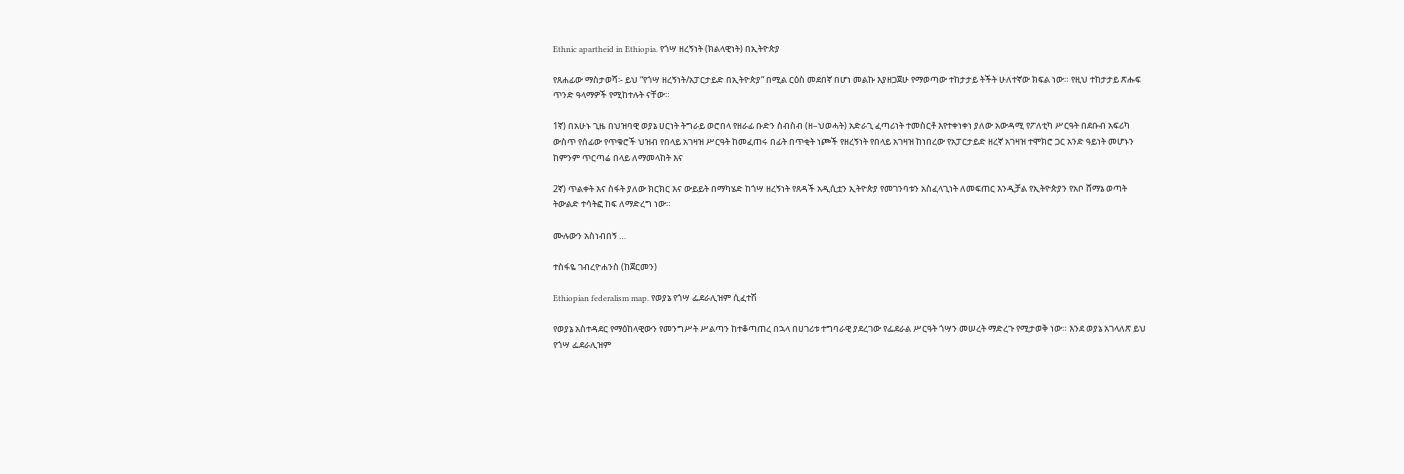Ethnic apartheid in Ethiopia. የጎሣ ዘረኝነት (ክልላዊነት) በኢትዮጵያ

የጸሐፊው ማስታወሻ፡- ይህ “የጎሣ ዘረኝነት/አፓርታይድ በኢትዮጵያ“ በሚል ርዕስ መደበኛ በሆነ መልኩ እያዘጋጀሁ የማወጣው ተከታታይ ትችት ሁለተኛው ክፍል ነው። የዚህ ተከታታይ ጽሑፍ ጥንድ ዓላማዎች የሚከተሉት ናቸው።

1ኛ) በአሁኑ ጊዜ በህዝባዊ ወያኔ ሀርነት ትግራይ ወሮበላ የዘራፊ ቡድን ስብስብ (ዘ–ህወሓት) አድራጊ ፈጣሪነት ተመስርቶ እየተቀነቀነ ያለው አውዳሚ የፖለቲካ ሥርዓት በደቡብ አፍሪካ ውስጥ የሰፊው የጥቁሮች ህዝብ የበላይ አገዛዝ ሥርዓት ከመፈጠሩ በፊት በጥቂት ነጮች የዘረኝነት የበላይ አገዛዝ ከነበረው የአፓርታይድ ዘረኛ አገዛዝ ተሞክሮ ጋር አንድ ዓይነት መሆኑን ከምንም ጥርጣሬ በላይ ለማመላከት እና

2ኛ) ጥልቀት እና ስፋት ያለው ክርክር እና ውይይት በማካሄድ ከጎሣ ዘረኝነት የጸዳች አዲሲቷን ኢትዮጵያ የመገንባቱን አስፈላጊነት ለመፍጠር እንዲቻል የኢትዮጵያን የአቦ ሸማኔ ወጣት ትውልድ ተሳትፎ ከፍ ለማድረግ ነው።

ሙሉውን አስነብበኝ …

ተስፋዬ ገብረዮሐንስ (ከጀርመን)

Ethiopian federalism map. የወያኔ የጎሣ ፌደራሊዝም ሲፈተሽ

የወያኔ አስተዳደር የማዕከላዊውን የመንግሥት ሥልጣን ከተቆጣጠረ በኋላ በሀገሪቱ ተግባራዊ ያደረገው የፌደራል ሥርዓት ጎሣን መሠረት ማድረጉ የሚታወቅ ነው። እንደ ወያኔ አገላለጽ ይህ የጎሣ ፌደራሊዝም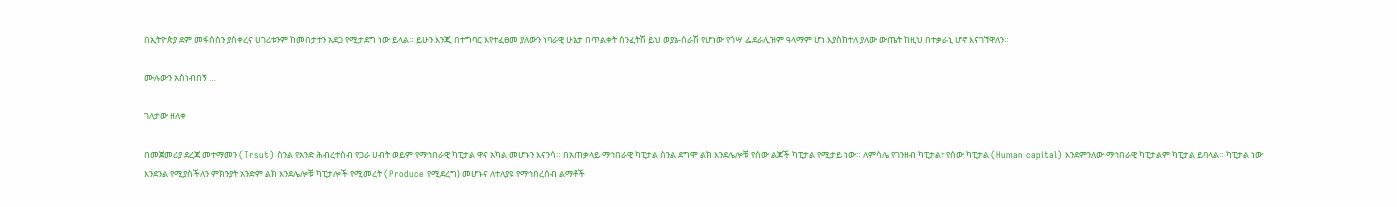በኢትዮጵያ ደም መፋሰስን ያስቀረና ሀገሪቱንም ከመበታተን አደጋ የሚታደግ ነው ይላል። ይሁን እንጂ በተግባር እየተፈፀመ ያለውን ነባራዊ ሁኔታ በጥልቀት ስንፈትሽ ይህ ወያኔ-ሰራሽ የሆነው የጎሣ ፌደራሊዝም ዓላማም ሆነ እያስከተለ ያለው ውጤት ከዚህ በተቃራኒ ሆኖ እናገኘዋለን።

ሙሉውን አስነብበኝ …

ገለታው ዘለቀ

በመጀመሪያ ደረጃ መተማመን (Trsut) ስንል የአንድ ሕብረተሰብ የጋራ ሀብት ወይም የማኅበራዊ ካፒታል ዋና አካል መሆኑን እናንሳ። በአጠቃላይ ማኅበራዊ ካፒታል ስንል ደግሞ ልክ እንደሌሎቹ የሰው ልጆች ካፒታል የሚታይ ነው። ለምሳሌ የገንዘብ ካፒታል፣ የሰው ካፒታል (Human capital) እንደምንለው ማኅበራዊ ካፒታልም ካፒታል ይባላል። ካፒታል ነው እንደንል የሚያስችለን ምክንያት አንድም ልክ እንደሌሎቹ ካፒታሎች የሚመረት (Produce የሚደረግ) መሆኑና ለተለያዩ የማኅበረሰብ ልማቶች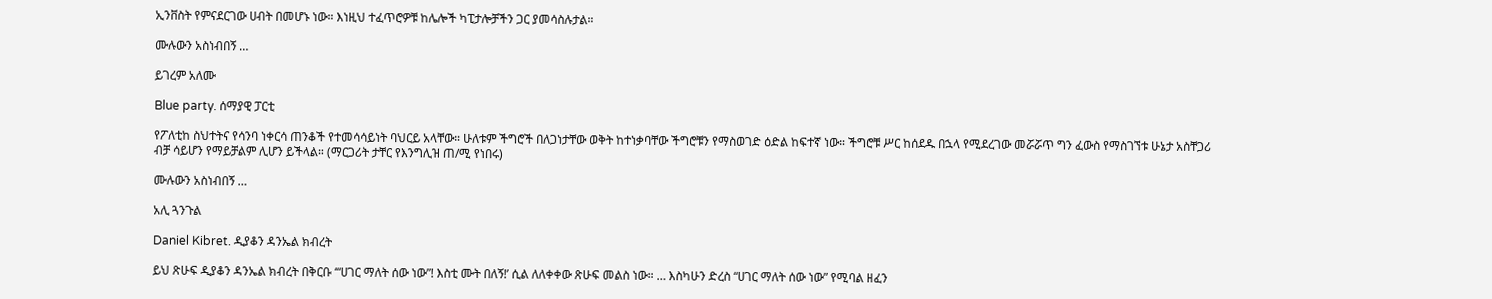ኢንቨስት የምናደርገው ሀብት በመሆኑ ነው። እነዚህ ተፈጥሮዎቹ ከሌሎች ካፒታሎቻችን ጋር ያመሳስሉታል።

ሙሉውን አስነብበኝ …

ይገረም አለሙ

Blue party. ሰማያዊ ፓርቲ

የፖለቲከ ስህተትና የሳንባ ነቀርሳ ጠንቆች የተመሳሳይነት ባህርይ አላቸው። ሁለቱም ችግሮች በለጋነታቸው ወቅት ከተነቃባቸው ችግሮቹን የማስወገድ ዕድል ከፍተኛ ነው። ችግሮቹ ሥር ከሰደዱ በኋላ የሚደረገው መሯሯጥ ግን ፈውስ የማስገኘቱ ሁኔታ አስቸጋሪ ብቻ ሳይሆን የማይቻልም ሊሆን ይችላል። (ማርጋሪት ታቸር የእንግሊዝ ጠ/ሚ የነበሩ)

ሙሉውን አስነብበኝ …

አሊ ጓንጉል

Daniel Kibret. ዲያቆን ዳንኤል ክብረት

ይህ ጽሁፍ ዲያቆን ዳንኤል ክብረት በቅርቡ ‘“ሀገር ማለት ሰው ነው”! እስቲ ሙት በለኝ!’ ሲል ለለቀቀው ጽሁፍ መልስ ነው። … እስካሁን ድረስ “ሀገር ማለት ሰው ነው” የሚባል ዘፈን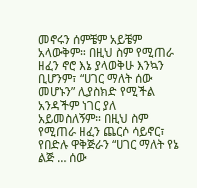መኖሩን ሰምቼም አይቼም አላውቅም። በዚህ ስም የሚጠራ ዘፈን ኖሮ እኔ ያላወቅሁ እንኳን ቢሆንም፣ “ሀገር ማለት ሰው መሆኑን” ሊያስክድ የሚችል አንዳችም ነገር ያለ አይመስለኝም። በዚህ ስም የሚጠራ ዘፈን ጨርሶ ሳይኖር፣ የበድሉ ዋቅጅራን “ሀገር ማለት የኔ ልጅ … ሰው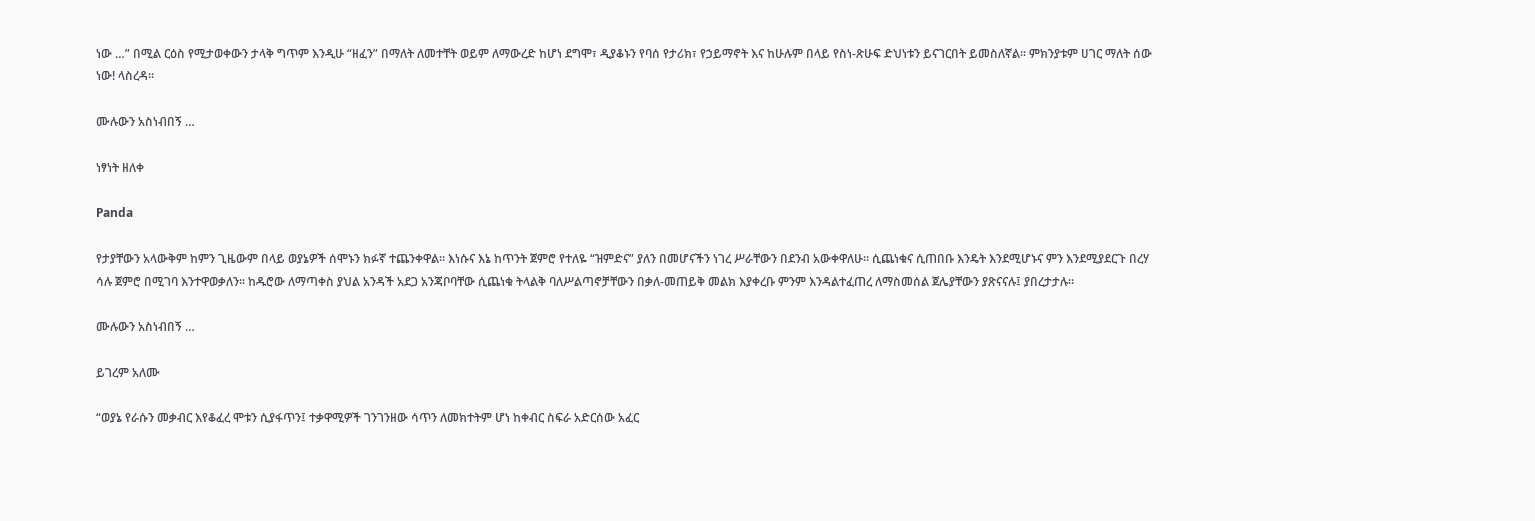ነው …” በሚል ርዕስ የሚታወቀውን ታላቅ ግጥም እንዲሁ “ዘፈን” በማለት ለመተቸት ወይም ለማውረድ ከሆነ ደግሞ፣ ዲያቆኑን የባሰ የታሪክ፣ የኃይማኖት እና ከሁሉም በላይ የስነ-ጽሁፍ ድህነቱን ይናገርበት ይመስለኛል። ምክንያቱም ሀገር ማለት ሰው ነው! ላስረዳ።

ሙሉውን አስነብበኝ …

ነፃነት ዘለቀ

Panda

የታያቸውን አላውቅም ከምን ጊዜውም በላይ ወያኔዎች ሰሞኑን ክፉኛ ተጨንቀዋል። እነሱና እኔ ከጥንት ጀምሮ የተለዬ “ዝምድና” ያለን በመሆናችን ነገረ ሥራቸውን በደንብ አውቀዋለሁ። ሲጨነቁና ሲጠበቡ እንዴት እንደሚሆኑና ምን እንደሚያደርጉ በረሃ ሳሉ ጀምሮ በሚገባ እንተዋወቃለን። ከዱሮው ለማጣቀስ ያህል አንዳች አደጋ አንጃቦባቸው ሲጨነቁ ትላልቅ ባለሥልጣኖቻቸውን በቃለ-መጠይቅ መልክ እያቀረቡ ምንም እንዳልተፈጠረ ለማስመሰል ጀሌያቸውን ያጽናናሉ፤ ያበረታታሉ።

ሙሉውን አስነብበኝ …

ይገረም አለሙ

“ወያኔ የራሱን መቃብር እየቆፈረ ሞቱን ሲያፋጥን፤ ተቃዋሚዎች ገንገንዘው ሳጥን ለመክተትም ሆነ ከቀብር ስፍራ አድርሰው አፈር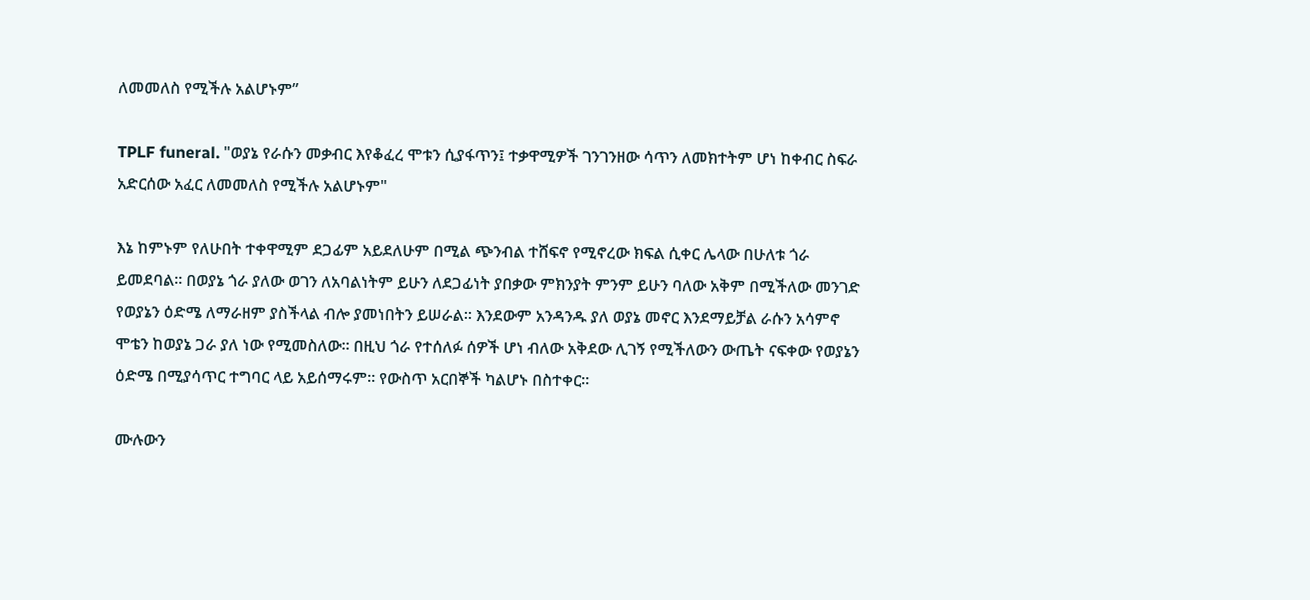ለመመለስ የሚችሉ አልሆኑም”

TPLF funeral. "ወያኔ የራሱን መቃብር እየቆፈረ ሞቱን ሲያፋጥን፤ ተቃዋሚዎች ገንገንዘው ሳጥን ለመክተትም ሆነ ከቀብር ስፍራ አድርሰው አፈር ለመመለስ የሚችሉ አልሆኑም"

እኔ ከምኑም የለሁበት ተቀዋሚም ደጋፊም አይደለሁም በሚል ጭንብል ተሸፍኖ የሚኖረው ክፍል ሲቀር ሌላው በሁለቱ ጎራ ይመደባል። በወያኔ ጎራ ያለው ወገን ለአባልነትም ይሁን ለደጋፊነት ያበቃው ምክንያት ምንም ይሁን ባለው አቅም በሚችለው መንገድ የወያኔን ዕድሜ ለማራዘም ያስችላል ብሎ ያመነበትን ይሠራል። እንደውም አንዳንዱ ያለ ወያኔ መኖር እንደማይቻል ራሱን አሳምኖ ሞቴን ከወያኔ ጋራ ያለ ነው የሚመስለው። በዚህ ጎራ የተሰለፉ ሰዎች ሆነ ብለው አቅደው ሊገኝ የሚችለውን ውጤት ናፍቀው የወያኔን ዕድሜ በሚያሳጥር ተግባር ላይ አይሰማሩም። የውስጥ አርበኞች ካልሆኑ በስተቀር።

ሙሉውን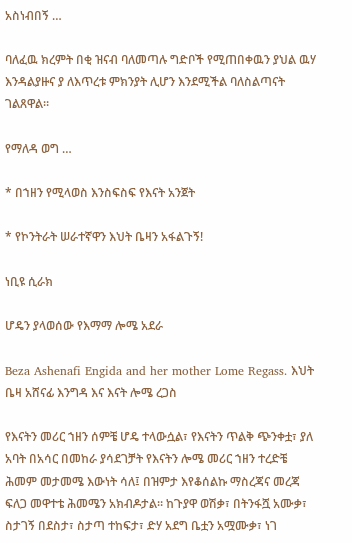አስነብበኝ …

ባለፈዉ ክረምት በቂ ዝናብ ባለመጣሉ ግድቦች የሚጠበቀዉን ያህል ዉሃ እንዳልያዙና ያ ለእጥረቱ ምክንያት ሊሆን እንደሚችል ባለስልጣናት ገልጸዋል።

የማለዳ ወግ …

* በኀዘን የሚላወስ እንስፍስፍ የእናት አንጀት

* የኮንትራት ሠራተኛዋን እህት ቤዛን አፋልጉኝ!

ነቢዩ ሲራክ

ሆዴን ያላወሰው የእማማ ሎሜ አደራ

Beza Ashenafi Engida and her mother Lome Regass. እህት ቤዛ አሸናፊ እንግዳ እና እናት ሎሜ ረጋስ

የእናትን መሪር ኀዘን ሰምቼ ሆዴ ተላውሷል፣ የእናትን ጥልቅ ጭንቀቷ፣ ያለ አባት በአሳር በመከራ ያሳደገቻት የእናትን ሎሜ መሪር ኀዘን ተረድቼ ሕመም መታመሜ እውነት ሳለ፤ በዝምታ እየቆሰልኩ ማስረጃና መረጃ ፍለጋ መዋተቴ ሕመሜን አክብዶታል። ከጉያዋ ወሽቃ፣ በትንፋሿ አሙቃ፣ ስታገኝ በደስታ፣ ስታጣ ተከፍታ፣ ድሃ አደግ ቤቷን አሟሙቃ፣ ነገ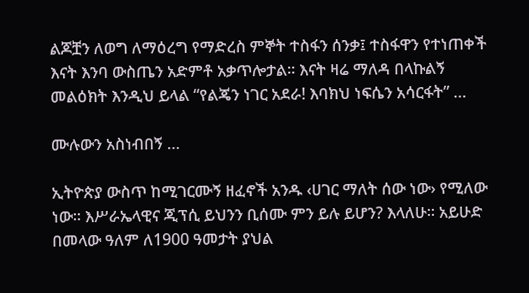ልጆቿን ለወግ ለማዕረግ የማድረስ ምኞት ተስፋን ሰንቃ፤ ተስፋዋን የተነጠቀች እናት እንባ ውስጤን አድምቶ አቃጥሎታል። እናት ዛሬ ማለዳ በላኩልኝ መልዕክት እንዲህ ይላል “የልጄን ነገር አደራ! እባክህ ነፍሴን አሳርፋት” …

ሙሉውን አስነብበኝ …

ኢትዮጵያ ውስጥ ከሚገርሙኝ ዘፈኖች አንዱ ‹ሀገር ማለት ሰው ነው› የሚለው ነው፡፡ እሥራኤላዊና ጂፕሲ ይህንን ቢሰሙ ምን ይሉ ይሆን? እላለሁ፡፡ አይሁድ በመላው ዓለም ለ1900 ዓመታት ያህል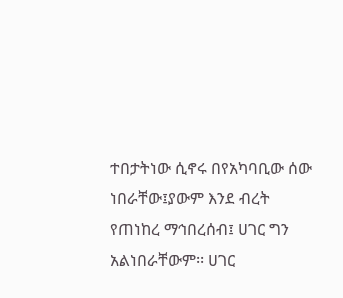ተበታትነው ሲኖሩ በየአካባቢው ሰው ነበራቸው፤ያውም እንደ ብረት የጠነከረ ማኅበረሰብ፤ ሀገር ግን አልነበራቸውም፡፡ ሀገር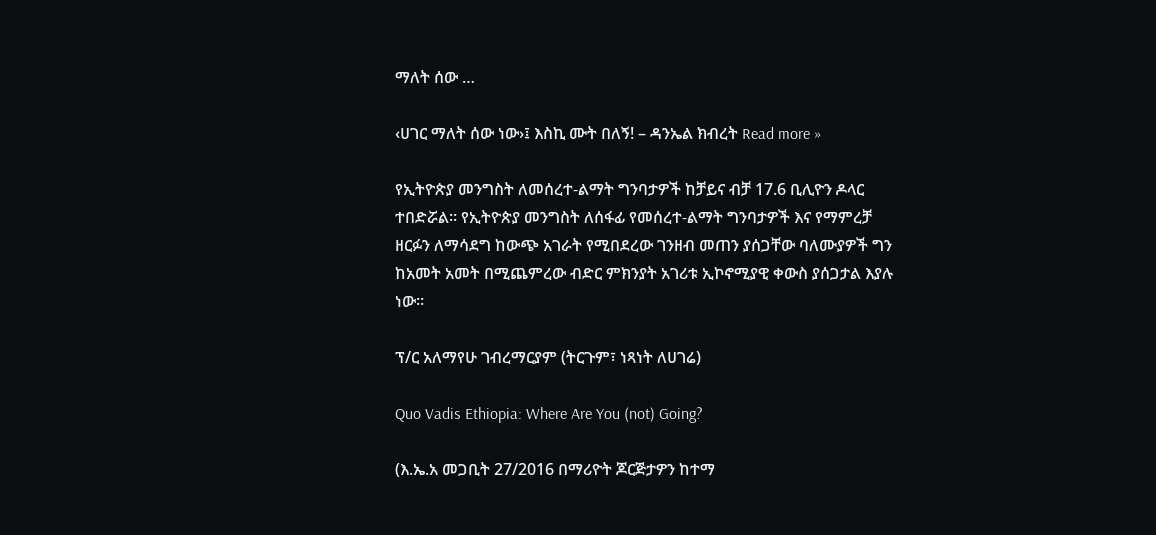ማለት ሰው …

‹ሀገር ማለት ሰው ነው›፤ እስኪ ሙት በለኝ! – ዳንኤል ክብረት Read more »

የኢትዮጵያ መንግስት ለመሰረተ-ልማት ግንባታዎች ከቻይና ብቻ 17.6 ቢሊዮን ዶላር ተበድሯል። የኢትዮጵያ መንግስት ለሰፋፊ የመሰረተ-ልማት ግንባታዎች እና የማምረቻ ዘርፉን ለማሳደግ ከውጭ አገራት የሚበደረው ገንዘብ መጠን ያሰጋቸው ባለሙያዎች ግን ከአመት አመት በሚጨምረው ብድር ምክንያት አገሪቱ ኢኮኖሚያዊ ቀውስ ያሰጋታል እያሉ ነው።

ፕ/ር አለማየሁ ገብረማርያም (ትርጉም፣ ነጻነት ለሀገሬ)

Quo Vadis Ethiopia: Where Are You (not) Going?

(እ.ኤ.አ መጋቢት 27/2016 በማሪዮት ጆርጅታዎን ከተማ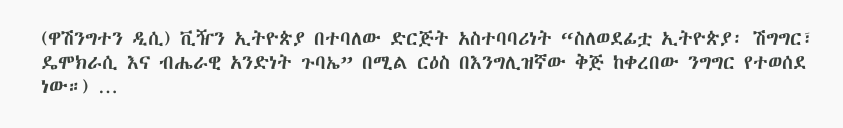(ዋሽንግተን ዲሲ) ቪዥን ኢትዮጵያ በተባለው ድርጅት አስተባባሪነት “ስለወደፊቷ ኢትዮጵያ፡ ሽግግር፣ ዴሞክራሲ እና ብሔራዊ አንድነት ጉባኤ” በሚል ርዕስ በእንግሊዝኛው ቅጅ ከቀረበው ንግግር የተወሰደ ነው።) …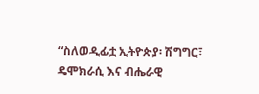“ስለወዲፊቷ ኢትዮጵያ፡ ሽግግር፣ ዴሞክራሲ እና ብሔራዊ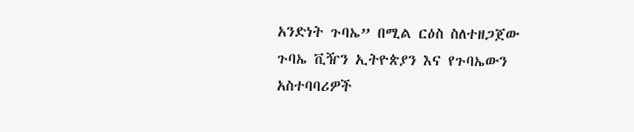አንድነት ጉባኤ” በሚል ርዕስ ስለተዘጋጀው ጉባኤ ቪዥን ኢትዮጵያን እና የጉባኤውን አስተባባሪዎች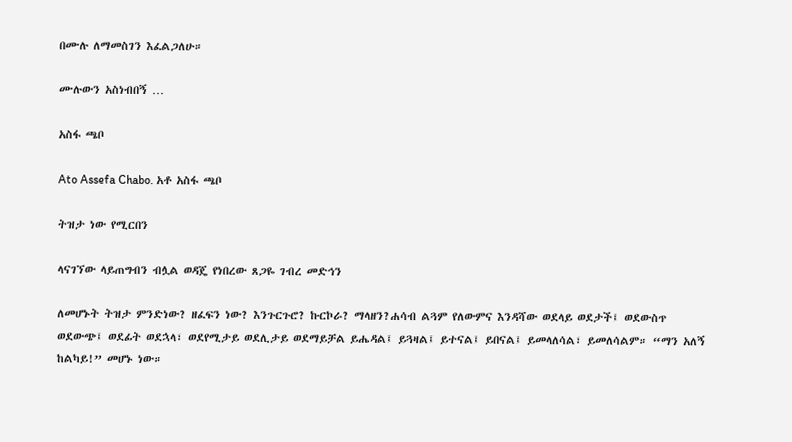በሙሉ ለማመስገን እፈልጋለሁ።

ሙሉውን አስነብበኝ …

አስፋ ጫቦ

Ato Assefa Chabo. አቶ አስፋ ጫቦ

ትዝታ ነው የሚርበን

ላናገኘው ላይጠግብን ብሏል ወዳጄ የነበረው ጸጋዬ ገብረ መድኅን

ለመሆኑት ትዝታ ምንድነው? ዘፈፍን ነው? እንጉርጉሮ? ኩርኮራ? ማላዘን?ሐሳብ ልጓም የለውምና እንዳሻው ወደላይ ወደታች፤ ወደውስጥ ወደውጭ፤ ወደፊት ወደኋላ፣ ወደየሚታይ ወደሊታይ ወደማይቻል ይሔዳል፤ ይጓዛል፤ ይተናል፤ ይበናል፤ ይመላለሳል፣ ይመለሳልም። “ማን አለኝ ከልካይ!” መሆኑ ነው።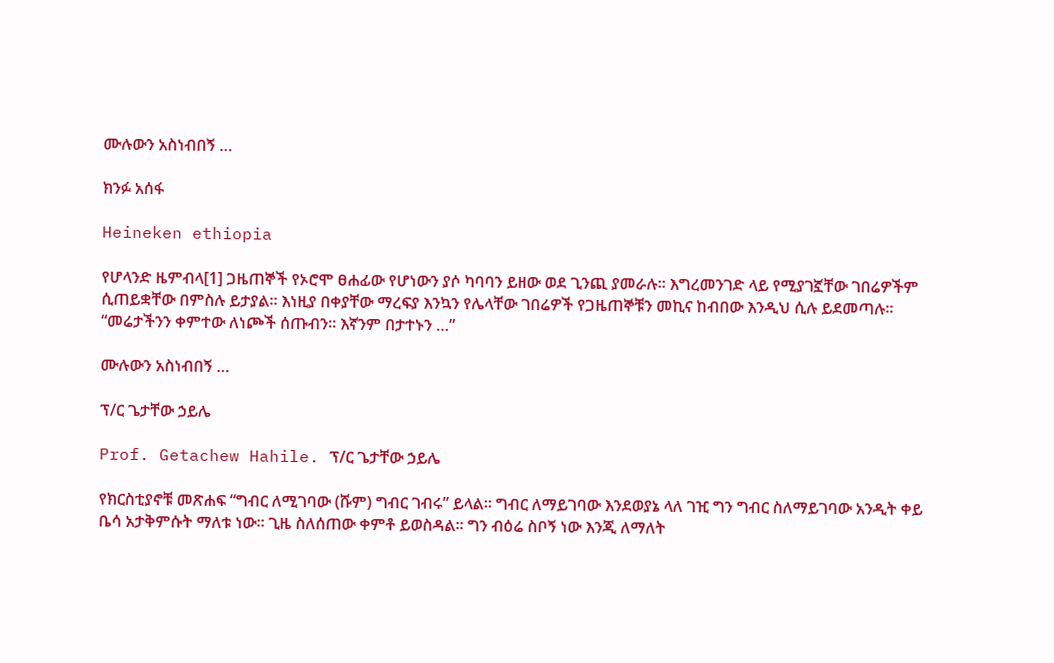ሙሉውን አስነብበኝ …

ክንፉ አሰፋ

Heineken ethiopia

የሆላንድ ዜምብላ[1] ጋዜጠኞች የኦሮሞ ፀሐፊው የሆነውን ያሶ ካባባን ይዘው ወደ ጊንጪ ያመራሉ። እግረመንገድ ላይ የሚያገኟቸው ገበሬዎችም ሲጠይቋቸው በምስሉ ይታያል። እነዚያ በቀያቸው ማረፍያ እንኳን የሌላቸው ገበሬዎች የጋዜጠኞቹን መኪና ከብበው እንዲህ ሲሉ ይደመጣሉ። “መሬታችንን ቀምተው ለነጮች ሰጡብን። እኛንም በታተኑን …”

ሙሉውን አስነብበኝ …

ፕ/ር ጌታቸው ኃይሌ

Prof. Getachew Hahile. ፕ/ር ጌታቸው ኃይሌ

የክርስቲያኖቹ መጽሐፍ “ግብር ለሚገባው (ሹም) ግብር ገብሩ” ይላል። ግብር ለማይገባው እንደወያኔ ላለ ገዢ ግን ግብር ስለማይገባው አንዲት ቀይ ቤሳ አታቅምሱት ማለቱ ነው። ጊዜ ስለሰጠው ቀምቶ ይወስዳል። ግን ብዕሬ ስቦኝ ነው እንጂ ለማለት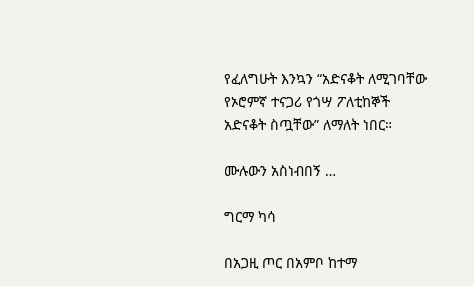የፈለግሁት እንኳን “አድናቆት ለሚገባቸው የኦሮምኛ ተናጋሪ የጎሣ ፖለቲከኞች አድናቆት ስጧቸው” ለማለት ነበር።

ሙሉውን አስነብበኝ …

ግርማ ካሳ

በአጋዚ ጦር በአምቦ ከተማ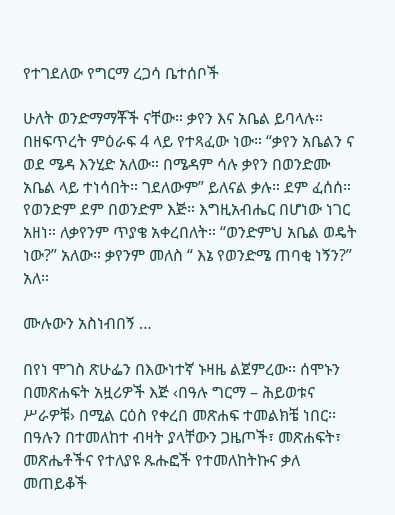የተገደለው የግርማ ረጋሳ ቤተሰቦች

ሁለት ወንድማማቾች ናቸው። ቃየን እና አቤል ይባላሉ። በዘፍጥረት ምዕራፍ 4 ላይ የተጻፈው ነው። “ቃየን አቤልን ና ወደ ሜዳ እንሂድ አለው። በሜዳም ሳሉ ቃየን በወንድሙ አቤል ላይ ተነሳበት። ገደለውም” ይለናል ቃሉ። ደም ፈሰሰ። የወንድም ደም በወንድም እጅ። እግዚአብሔር በሆነው ነገር አዘነ። ለቃየንም ጥያቄ አቀረበለት። “ወንድምህ አቤል ወዴት ነው?” አለው። ቃየንም መለስ “ እኔ የወንድሜ ጠባቂ ነኝን?” አለ።

ሙሉውን አስነብበኝ …

በየነ ሞገስ ጽሁፌን በእውነተኛ ኑዛዜ ልጀምረው፡፡ ሰሞኑን በመጽሐፍት አዟሪዎች እጅ ‹በዓሉ ግርማ – ሕይወቱና ሥራዎቹ› በሚል ርዕስ የቀረበ መጽሐፍ ተመልክቼ ነበር፡፡ በዓሉን በተመለከተ ብዛት ያላቸውን ጋዜጦች፣ መጽሐፍት፣ መጽሔቶችና የተለያዩ ጹሑፎች የተመለከትኩና ቃለ መጠይቆች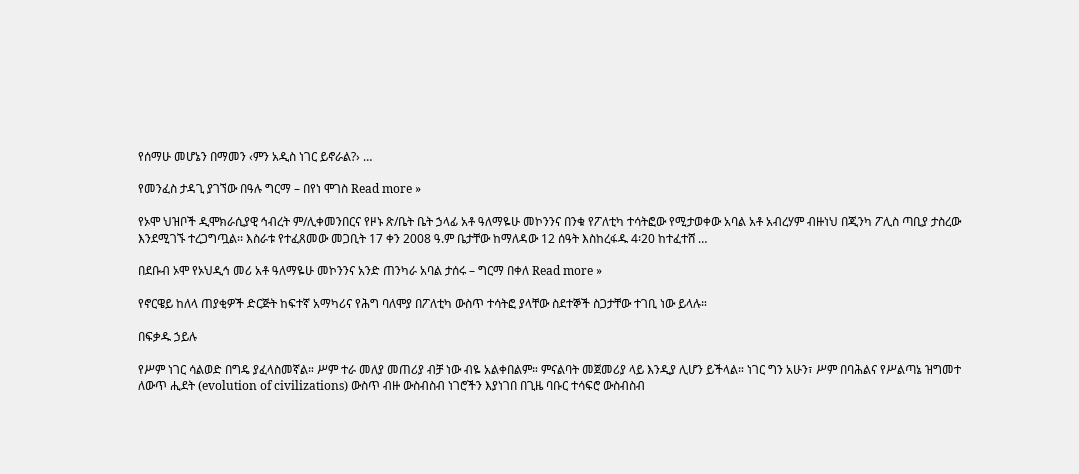የሰማሁ መሆኔን በማመን ‹ምን አዲስ ነገር ይኖራል?› …

የመንፈስ ታዳጊ ያገኘው በዓሉ ግርማ – በየነ ሞገስ Read more »

የኦሞ ህዝቦች ዲሞክራሲያዊ ኅብረት ም/ሊቀመንበርና የዞኑ ጽ/ቤት ቤት ኃላፊ አቶ ዓለማዬሁ መኮንንና በንቁ የፖለቲካ ተሳትፎው የሚታወቀው አባል አቶ አብረሃም ብዙነህ በጂንካ ፖሊስ ጣቢያ ታስረው እንደሚገኙ ተረጋግጧል፡፡ እስራቱ የተፈጸመው መጋቢት 17 ቀን 2008 ዓ.ም ቤታቸው ከማለዳው 12 ሰዓት እስከረፋዱ 4፡20 ከተፈተሸ …

በደቡብ ኦሞ የኦህዲኅ መሪ አቶ ዓለማዬሁ መኮንንና አንድ ጠንካራ አባል ታሰሩ – ግርማ በቀለ Read more »

የኖርዌይ ከለላ ጠያቂዎች ድርጅት ከፍተኛ አማካሪና የሕግ ባለሞያ በፖለቲካ ውስጥ ተሳትፎ ያላቸው ስደተኞች ስጋታቸው ተገቢ ነው ይላሉ።

በፍቃዱ ኃይሉ

የሥም ነገር ሳልወድ በግዴ ያፈላስመኛል። ሥም ተራ መለያ መጠሪያ ብቻ ነው ብዬ አልቀበልም። ምናልባት መጀመሪያ ላይ እንዲያ ሊሆን ይችላል። ነገር ግን አሁን፣ ሥም በባሕልና የሥልጣኔ ዝግመተ ለውጥ ሒደት (evolution of civilizations) ውስጥ ብዙ ውስብስብ ነገሮችን እያነገበ በጊዜ ባቡር ተሳፍሮ ውስብስብ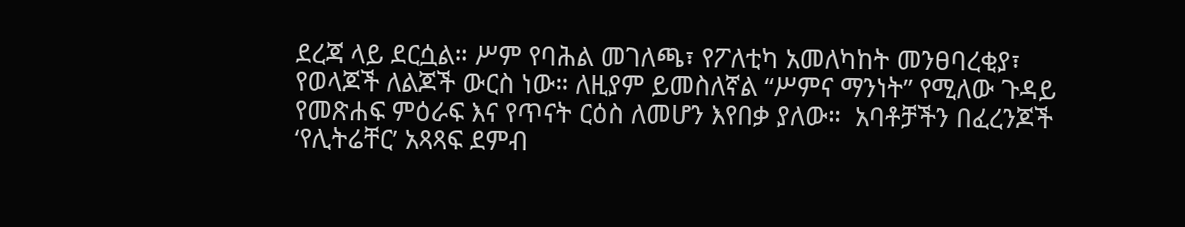ደረጃ ላይ ደርሷል። ሥም የባሕል መገለጫ፣ የፖለቲካ አመለካከት መንፀባረቂያ፣ የወላጆች ለልጆች ውርስ ነው። ለዚያም ይመስለኛል “ሥምና ማንነት” የሚለው ጉዳይ የመጽሐፍ ምዕራፍ እና የጥናት ርዕስ ለመሆን እየበቃ ያለው።  አባቶቻችን በፈረንጆች ‘የሊትሬቸር’ አጻጻፍ ደምብ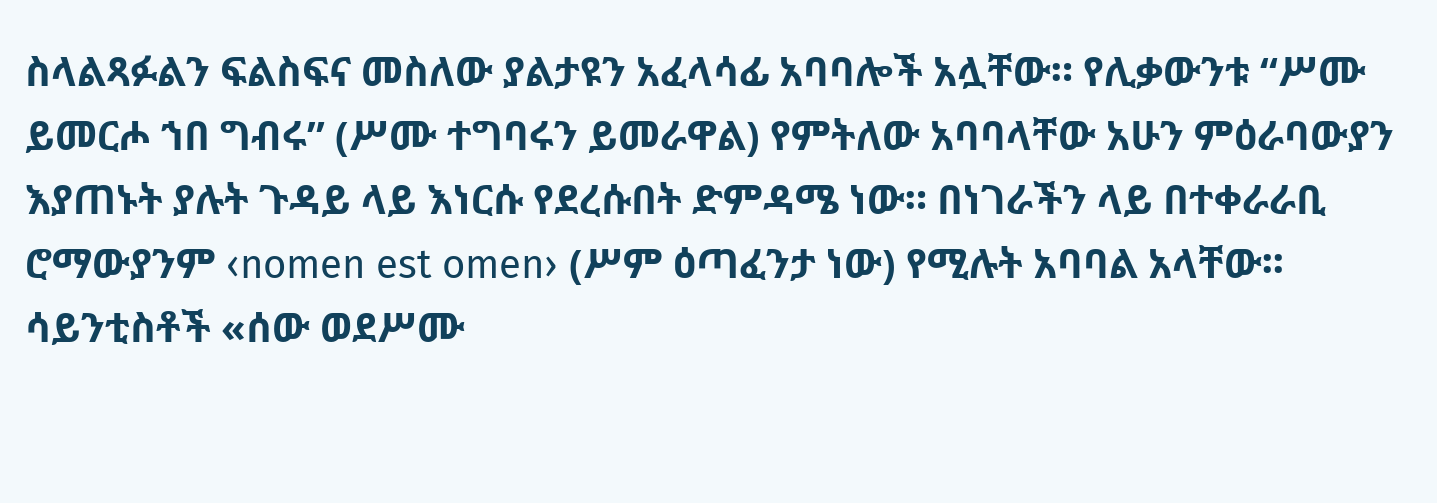ስላልጻፉልን ፍልስፍና መስለው ያልታዩን አፈላሳፊ አባባሎች አሏቸው። የሊቃውንቱ “ሥሙ ይመርሖ ኀበ ግብሩ” (ሥሙ ተግባሩን ይመራዋል) የምትለው አባባላቸው አሁን ምዕራባውያን እያጠኑት ያሉት ጉዳይ ላይ እነርሱ የደረሱበት ድምዳሜ ነው። በነገራችን ላይ በተቀራራቢ ሮማውያንም ‹nomen est omen› (ሥም ዕጣፈንታ ነው) የሚሉት አባባል አላቸው፡፡ ሳይንቲስቶች «ሰው ወደሥሙ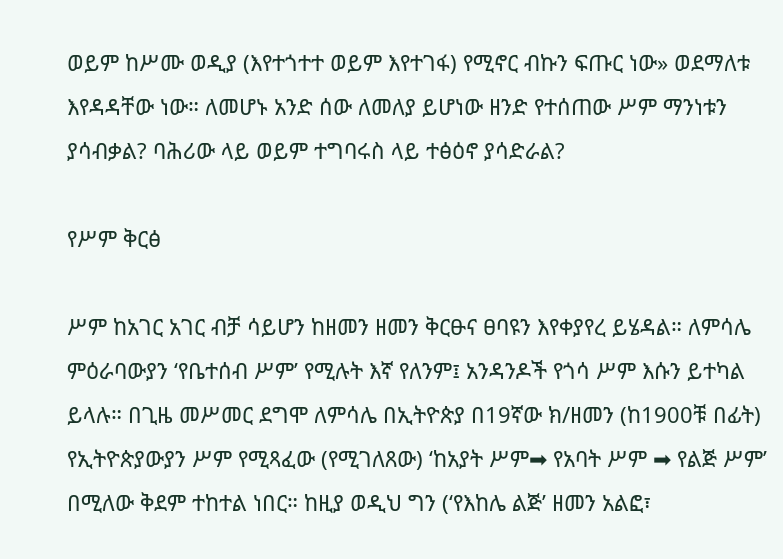ወይም ከሥሙ ወዲያ (እየተጎተተ ወይም እየተገፋ) የሚኖር ብኩን ፍጡር ነው» ወደማለቱ እየዳዳቸው ነው። ለመሆኑ አንድ ሰው ለመለያ ይሆነው ዘንድ የተሰጠው ሥም ማንነቱን ያሳብቃል? ባሕሪው ላይ ወይም ተግባሩስ ላይ ተፅዕኖ ያሳድራል?

የሥም ቅርፅ

ሥም ከአገር አገር ብቻ ሳይሆን ከዘመን ዘመን ቅርፁና ፀባዩን እየቀያየረ ይሄዳል። ለምሳሌ ምዕራባውያን ‘የቤተሰብ ሥም’ የሚሉት እኛ የለንም፤ አንዳንዶች የጎሳ ሥም እሱን ይተካል ይላሉ። በጊዜ መሥመር ደግሞ ለምሳሌ በኢትዮጵያ በ19ኛው ክ/ዘመን (ከ1900ቹ በፊት) የኢትዮጵያውያን ሥም የሚጻፈው (የሚገለጸው) ‘ከአያት ሥም➡ የአባት ሥም ➡ የልጅ ሥም’ በሚለው ቅደም ተከተል ነበር። ከዚያ ወዲህ ግን (‘የእከሌ ልጅ’ ዘመን አልፎ፣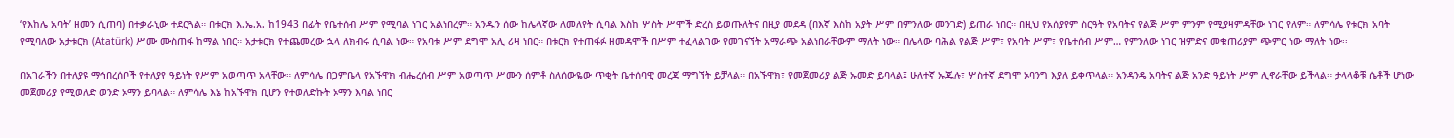‘የእከሌ አባት’ ዘመን ሲጠባ) በተቃራኒው ተደርጓል። በቱርክ እ.ኤ.አ. ከ1943 በፊት የቤተሰብ ሥም የሚባል ነገር አልነበረም። አንዱን ሰው ከሌላኛው ለመለየት ሲባል እስከ ሦስት ሥሞች ድረስ ይወጡለትና በዚያ መደዳ (በእኛ እስከ አያት ሥም በምንለው መንገድ) ይጠራ ነበር። በዚህ የአሰያየም ስርዓት የአባትና የልጅ ሥም ምንም የሚያዛምዳቸው ነገር የለም። ለምሳሌ የቱርክ አባት የሚባለው አታቱርክ (Atatürk) ሥሙ ሙስጠፋ ከማል ነበር። አታቱርክ የተጨመረው ኋላ ለክብሩ ሲባል ነው። የአባቱ ሥም ደግሞ አሊ ሪዛ ነበር። በቱርክ የተጠፋፉ ዘመዳሞች በሥም ተፈላልገው የመገናኘት አማራጭ አልነበራቸውም ማለት ነው። በሌላው ባሕል የልጅ ሥም፣ የአባት ሥም፣ የቤተሰብ ሥም… የምንለው ነገር ዝምድና መቁጠሪያም ጭምር ነው ማለት ነው፡፡

በአገራችን በተለያዩ ማኅበረሰቦች የተለያየ ዓይነት የሥም አወጣጥ አላቸው። ለምሳሌ በጋምቤላ የአኙዋክ ብሔረሰብ ሥም አወጣጥ ሥሙን ሰምቶ ስለሰውዬው ጥቂት ቤተሰባዊ መረጃ ማግኘት ይቻላል። በአኙዋክ፣ የመጀመሪያ ልጅ ኡመድ ይባላል፤ ሁለተኛ ኡጁሉ፣ ሦስተኛ ደግሞ ኦባንግ እያለ ይቀጥላል። አንዳንዴ አባትና ልጅ አንድ ዓይነት ሥም ሊኖራቸው ይችላል። ታላላቆቹ ሴቶች ሆነው መጀመሪያ የሚወለድ ወንድ ኦማን ይባላል። ለምሳሌ እኔ ከአኙዋክ ቢሆን የተወለድኩት ኦማን እባል ነበር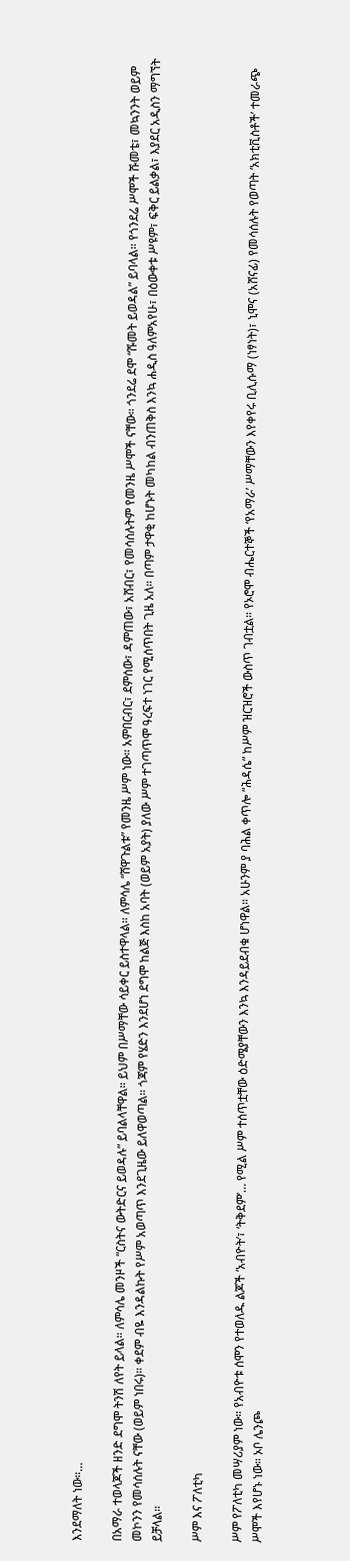እንደማለት ነው።…

በአማራ ተወላጆች ዘንድ ደግሞ ትንሽ ለየት ይላል። ለምሳሌ መንዞች “ርስትና ውትድርና ይወዳሉ” ይባልላቸዋል። ይህም በሥማቸው ሳይቀር ይስተዋላል። ለምሳሌ “ሸዋጉልቱ” የመንዜ ሥም ነው። አምበርብር፣ ደምሰው፣ ዳምጠው፣ አሸብር፣ የመሳሰሉትም የመንዜ ሥሞች ናቸው። ጎንደሬ ደሞ “ሹመት ይወዳል” ይባላል። የጎንደሬ ሥሞች ሹመቴ፣ መኳንንት ወይም መኮንን የመሳሰሉት ናቸው (ወይም ነበሩ)። ቀደም ብዬ እንዳልኩት የሥም አወጣጥ እንደጊዜው ይለዋወጣል። ጎጃም የሄድን እንደሆነ ደግሞ ከልጅ እስከ አባት (ወይም አያት) ያለው ሥም ተገጣጥሞ ዓረፍተ ነገር የሚሰጥበት ጊዜ አለ። በጣም ታዋቂ ከሆኑት መካከል ብንጠቅስ እንኳ ሐዲስ ዓለምአየሁ፣ በዕውቀቱ ሥዩም፣ ፍቅር ይልቃል፣ እያደር አዲስን ማግኘት ይቻላል።

ሥም እና ፖለቲካ

ሥም የፖለቲካ መሣሪያም ነው። የአብዮቱ ሰሞን የተወለዱ ልጆች ‘አብዮት’፣ ‘ትቅደም’… የሚል ሥም ተሰጥቷቸው ዕድሜያቸውን እንኳ እንዳይደብቁ ሆነዋል። አሁንም ያ ባሕል ቀጥሎ “ሕዳሴ” ከሥም ዝርዝሮች ውስጥ ገብቷል። የኦሮሞ ብሔርተኞች ‘የአማራ’ ሥማቸውን እየቀየሩ ቢሊሱማ (ነፃነት)፣ ኒሞና (አሸናፊ) የመሳሰሉት የወጣት ‘አክቲቪስቶች’ ተመራጭ ሥሞች እየሆኑ ነው። ኦቦ ሌንጮ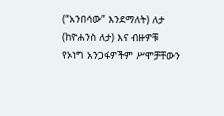(“አንበሳው” እንደማለት) ለታ (ከዮሐንስ ለታ) እና ብዙዎቹ የኦነግ አንጋፋዎችም ሥሞቻቸውን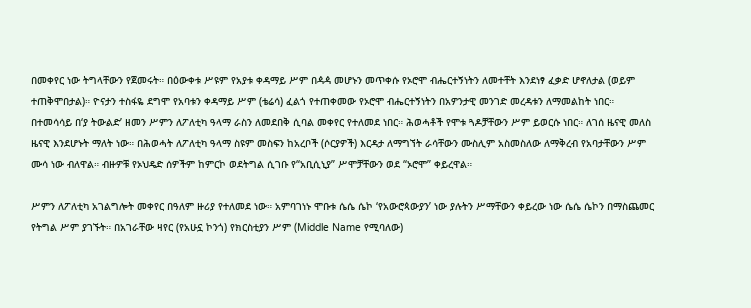በመቀየር ነው ትግላቸውን የጀመሩት። በዕውቀቱ ሥዩም የአያቱ ቀዳማይ ሥም በዻዻ መሆኑን መጥቀሱ የኦሮሞ ብሔርተኝነትን ለመተቸት እንደነፃ ፈቃድ ሆኖለታል (ወይም ተጠቅሞበታል)። ዮናታን ተስፋዬ ደግሞ የአባቱን ቀዳማይ ሥም (ቴሬሳ) ፈልጎ የተጠቀመው የኦሮሞ ብሔርተኝነትን በአዎንታዊ መንገድ መረዳቱን ለማመልከት ነበር። በተመሳሳይ በ‘ያ ትውልድ’ ዘመን ሥምን ለፖለቲካ ዓላማ ራስን ለመደበቅ ሲባል መቀየር የተለመደ ነበር። ሕወሓቶች የሞቱ ጓዶቻቸውን ሥም ይወርሱ ነበር። ለገሰ ዜናዊ መለስ ዜናዊ እንደሆኑት ማለት ነው። በሕወሓት ለፖለቲካ ዓላማ ስዩም መስፍን ከአረቦች (ሶርያዎች) እርዳታ ለማግኘት ራሳቸውን ሙስሊም አስመስለው ለማቅረብ የአባታቸውን ሥም ሙሳ ነው ብለዋል። ብዙዎቹ የኦህዴድ ሰዎችም ከምርኮ ወደትግል ሲገቡ የ“አቢሲኒያ” ሥሞቻቸውን ወደ “ኦሮሞ” ቀይረዋል።

ሥምን ለፖለቲካ አገልግሎት መቀየር በዓለም ዙሪያ የተለመደ ነው። አምባገነኑ ሞቡቱ ሴሴ ሴኮ ‘የአውሮጳውያን’ ነው ያሉትን ሥማቸውን ቀይረው ነው ሴሴ ሴኮን በማስጨመር የትግል ሥም ያገኙት። በአገራቸው ዛየር (የአሁኗ ኮንጎ) የክርስቲያን ሥም (Middle Name የሚባለው)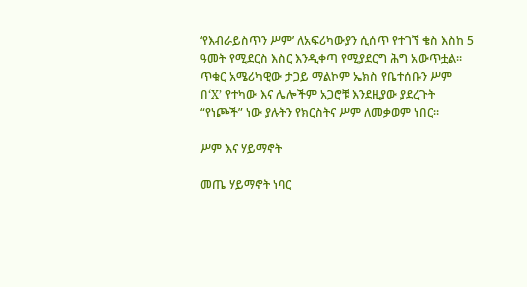‘የእብራይስጥን ሥም’ ለአፍሪካውያን ሲሰጥ የተገኘ ቄስ እስከ 5 ዓመት የሚደርስ እስር እንዲቀጣ የሚያደርግ ሕግ አውጥቷል። ጥቁር አሜሪካዊው ታጋይ ማልኮም ኤክስ የቤተሰቡን ሥም በ‘X’ የተካው እና ሌሎችም አጋሮቹ እንደዚያው ያደረጉት “የነጮች” ነው ያሉትን የክርስትና ሥም ለመቃወም ነበር።

ሥም እና ሃይማኖት

መጤ ሃይማኖት ነባር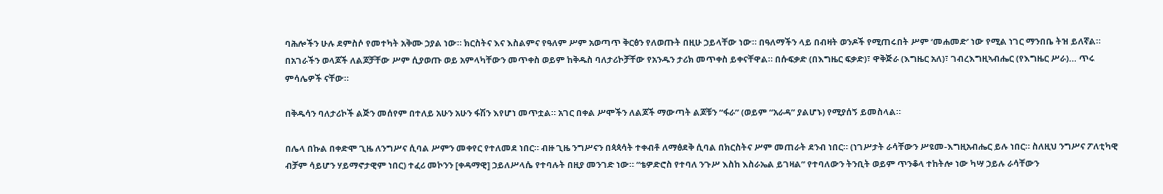ባሕሎችን ሁሉ ደምስሶ የመተካት አቅሙ ኃያል ነው። ክርስትና እና እስልምና የዓለም ሥም አወጣጥ ቅርፅን የለወጡት በዚሁ ኃይላቸው ነው። በዓለማችን ላይ በብዛት ወንዶች የሚጠሩበት ሥም ‘መሐመድ’ ነው የሚል ነገር ማንበቤ ትዝ ይለኛል። በአገራችን ወላጆች ለልጆቻቸው ሥም ሲያወጡ ወይ አምላካቸውን መጥቀስ ወይም ከቅዱስ ባለታሪኮቻቸው የአንዱን ታሪክ መጥቀስ ይቀናቸዋል። በሱፍቃድ (በእግዜር ፍቃድ)፣ ዋቅጅራ (እግዜር አለ)፣ ገብረእግዚኣብሔር (የእግዜር ሥራ)… ጥሩ ምሳሌዎች ናቸው።

በቅዱሳን ባለታሪኮች ልጅን መሰየም በተለይ አሁን አሁን ፋሽን እየሆነ መጥቷል። አገር በቀል ሥሞችን ለልጆች ማውጣት ልጆቹን “ፋራ” (ወይም “አራዳ” ያልሆኑ) የሚያሰኝ ይመስላል።

በሌላ በኩል በቀድሞ ጊዜ ለንግሥና ሲባል ሥምን መቀየር የተለመደ ነበር። ብዙ ጊዜ ንግሥናን በጳጳሳት ተቀብቶ ለማፅደቅ ሲባል በክርስትና ሥም መጠራት ደንብ ነበር። (ነገሥታት ራሳቸውን ሥዩመ-እግዚአብሔር ይሉ ነበር። ስለዚህ ንግሥና ፖለቲካዊ ብቻም ሳይሆን ሃይማኖታዊም ነበር) ተፈሪ መኮንን [ቀዳማዊ] ኃይለሥላሴ የተባሉት በዚያ መንገድ ነው። “ቴዎድሮስ የተባለ ንጉሥ እስከ እስራኤል ይገዛል” የተባለውን ትንቢት ወይም ጥንቆላ ተከትሎ ነው ካሣ ኃይሉ ራሳቸውን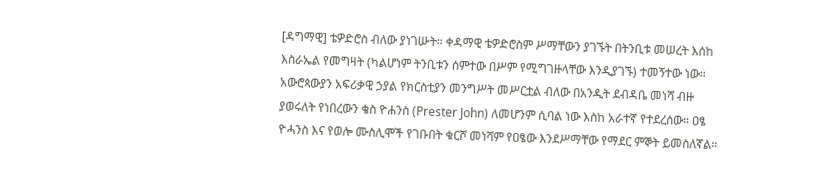[ዳግማዊ] ቴዎድሮስ ብለው ያነገሡት። ቀዳማዊ ቴዎድሮስም ሥማቸውን ያገኙት በትንቢቱ መሠረት እሰከ እስራኤል የመግዛት (ካልሆነም ትንቢቱን ሰምተው በሥም የሚግገዙላቸው እንዲያገኙ) ተመኝተው ነው። አውሮጳውያን አፍሪቃዊ ኃያል የክርስቲያን መንግሥት መሥርቷል ብለው በአንዲት ደብዳቤ መነሻ ብዙ ያወሩለት የነበረውን ቄስ ዮሐንስ (Prester John) ለመሆንም ሲባል ነው እስከ አራተኛ የተደረሰው። ዐፄ ዮሓንስ እና የወሎ ሙስሊሞች የገቡበት ቁርሾ መነሻም የዐፄው እንደሥማቸው የማደር ምኞት ይመስለኛል።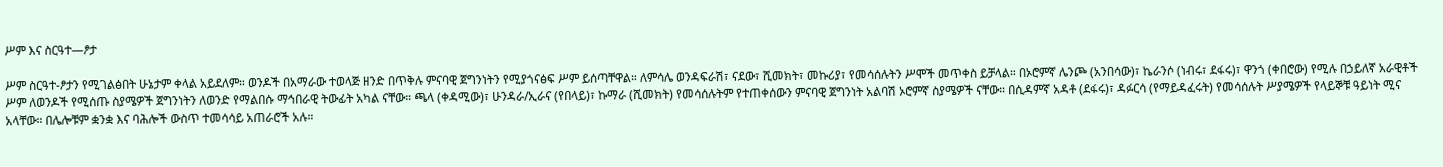ሥም እና ስርዓተ—ፆታ

ሥም ስርዓተ-ፆታን የሚገልፅበት ሁኔታም ቀላል አይደለም። ወንዶች በአማራው ተወላጅ ዘንድ በጥቅሉ ምናባዊ ጀግንነትን የሚያጎናፅፍ ሥም ይሰጣቸዋል። ለምሳሌ ወንዳፍራሽ፣ ናደው፣ ሺመክት፣ መኩሪያ፣ የመሳሰሉትን ሥሞች መጥቀስ ይቻላል። በኦሮምኛ ሌንጮ (አንበሳው)፣ ኬራንሶ (ነብሩ፣ ደፋሩ)፣ ዋንጎ (ቀበሮው) የሚሉ በኃይለኛ አራዊቶች ሥም ለወንዶች የሚሰጡ ስያሜዎች ጀግንነትን ለወንድ የማልበሱ ማኅበራዊ ትውፊት አካል ናቸው። ጫላ (ቀዳሚው)፣ ሁንዳራ/ኢራና (የበላይ)፣ ኩማራ (ሺመክት) የመሳሰሉትም የተጠቀሰውን ምናባዊ ጀግንነት አልባሽ ኦሮምኛ ስያሜዎች ናቸው። በሲዳምኛ አዳቶ (ደፋሩ)፣ ዳፉርሳ (የማይዳፈሩት) የመሳሰሉት ሥያሜዎች የላይኞቹ ዓይነት ሚና አላቸው። በሌሎቹም ቋንቋ እና ባሕሎች ውስጥ ተመሳሳይ አጠራሮች አሉ።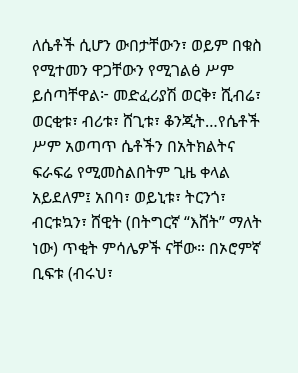ለሴቶች ሲሆን ውበታቸውን፣ ወይም በቁስ የሚተመን ዋጋቸውን የሚገልፅ ሥም ይሰጣቸዋል፦ መድፈሪያሽ ወርቅ፣ ሺብሬ፣ ወርቂቱ፣ ብሪቱ፣ ሸጊቱ፣ ቆንጂት…የሴቶች ሥም አወጣጥ ሴቶችን በአትክልትና ፍራፍሬ የሚመስልበትም ጊዜ ቀላል አይደለም፤ አበባ፣ ወይኒቱ፣ ትርንጎ፣ ብርቱኳን፣ ሸዊት (በትግርኛ “እሸት” ማለት ነው) ጥቂት ምሳሌዎች ናቸው። በኦሮምኛ ቢፍቱ (ብሩህ፣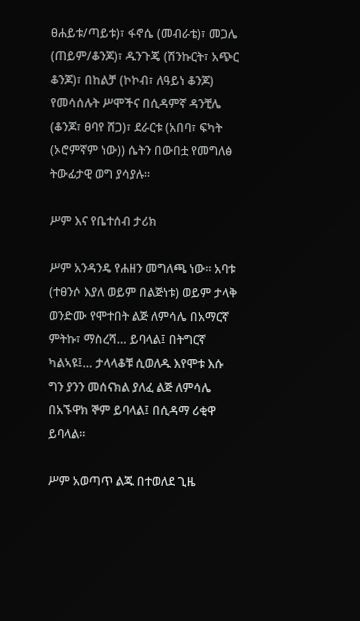ፀሐይቱ/ጣይቱ)፣ ፋኖሴ (መብራቴ)፣ መጋሌ (ጠይም/ቆንጆ)፣ ዱንጉጄ (ሽንኩርት፣ አጭር ቆንጆ)፣ በከልቻ (ኮኮብ፣ ለዓይነ ቆንጆ) የመሳሰሉት ሥሞችና በሲዳምኛ ዳንቺሌ (ቆንጆ፣ ፀባየ ሸጋ)፣ ደራርቱ (አበባ፣ ፍካት (ኦሮምኛም ነው)) ሴትን በውበቷ የመግለፅ ትውፊታዊ ወግ ያሳያሉ።

ሥም እና የቤተሰብ ታሪክ

ሥም አንዳንዴ የሐዘን መግለጫ ነው። አባቱ (ተፀንሶ እያለ ወይም በልጅነቱ) ወይም ታላቅ ወንድሙ የሞተበት ልጅ ለምሳሌ በአማርኛ ምትኩ፣ ማስረሻ… ይባላል፤ በትግርኛ ካልኣዩ፤… ታላላቆቹ ሲወለዱ እየሞቱ እሱ ግን ያንን መሰናክል ያለፈ ልጅ ለምሳሌ በአኙዋክ ኞም ይባላል፤ በሲዳማ ሪቂዋ ይባላል።

ሥም አወጣጥ ልጁ በተወለደ ጊዜ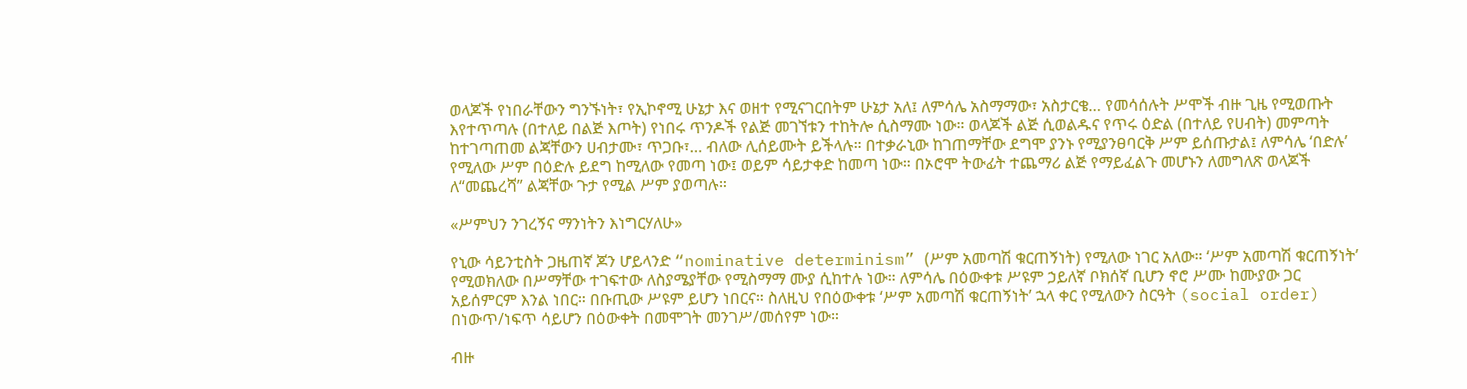ወላጆች የነበራቸውን ግንኙነት፣ የኢኮኖሚ ሁኔታ እና ወዘተ የሚናገርበትም ሁኔታ አለ፤ ለምሳሌ አስማማው፣ አስታርቄ… የመሳሰሉት ሥሞች ብዙ ጊዜ የሚወጡት እየተጥጣሉ (በተለይ በልጅ እጦት) የነበሩ ጥንዶች የልጅ መገኘቱን ተከትሎ ሲስማሙ ነው። ወላጆች ልጅ ሲወልዱና የጥሩ ዕድል (በተለይ የሀብት) መምጣት ከተገጣጠመ ልጃቸውን ሀብታሙ፣ ጥጋቡ፣… ብለው ሊሰይሙት ይችላሉ። በተቃራኒው ከገጠማቸው ደግሞ ያንኑ የሚያንፀባርቅ ሥም ይሰጡታል፤ ለምሳሌ ‘በድሉ’ የሚለው ሥም በዕድሉ ይደግ ከሚለው የመጣ ነው፤ ወይም ሳይታቀድ ከመጣ ነው። በኦሮሞ ትውፊት ተጨማሪ ልጅ የማይፈልጉ መሆኑን ለመግለጽ ወላጆች ለ“መጨረሻ” ልጃቸው ጉታ የሚል ሥም ያወጣሉ።

«ሥምህን ንገረኝና ማንነትን እነግርሃለሁ»

የኒው ሳይንቲስት ጋዜጠኛ ጆን ሆይላንድ “nominative determinism” (ሥም አመጣሽ ቁርጠኝነት) የሚለው ነገር አለው። ‘ሥም አመጣሽ ቁርጠኝነት’ የሚወክለው በሥማቸው ተገፍተው ለስያሜያቸው የሚስማማ ሙያ ሲከተሉ ነው። ለምሳሌ በዕውቀቱ ሥዩም ኃይለኛ ቦክሰኛ ቢሆን ኖሮ ሥሙ ከሙያው ጋር አይሰምርም እንል ነበር። በቡጢው ሥዩም ይሆን ነበርና። ስለዚህ የበዕውቀቱ ‘ሥም አመጣሽ ቁርጠኝነት’ ኋላ ቀር የሚለውን ስርዓት (social order) በነውጥ/ነፍጥ ሳይሆን በዕውቀት በመሞገት መንገሥ/መሰየም ነው።

ብዙ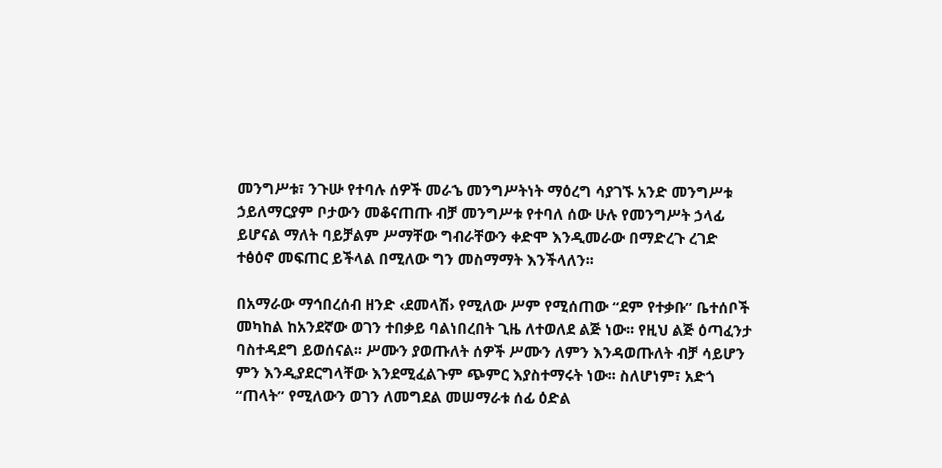መንግሥቱ፣ ንጉሡ የተባሉ ሰዎች መራኄ መንግሥትነት ማዕረግ ሳያገኙ አንድ መንግሥቱ ኃይለማርያም ቦታውን መቆናጠጡ ብቻ መንግሥቱ የተባለ ሰው ሁሉ የመንግሥት ኃላፊ ይሆናል ማለት ባይቻልም ሥማቸው ግብራቸውን ቀድሞ እንዲመራው በማድረጉ ረገድ ተፅዕኖ መፍጠር ይችላል በሚለው ግን መስማማት እንችላለን፡፡

በአማራው ማኅበረሰብ ዘንድ ‹ደመላሽ› የሚለው ሥም የሚሰጠው “ደም የተቃቡ” ቤተሰቦች መካከል ከአንደኛው ወገን ተበቃይ ባልነበረበት ጊዜ ለተወለደ ልጅ ነው፡፡ የዚህ ልጅ ዕጣፈንታ ባስተዳደግ ይወሰናል፡፡ ሥሙን ያወጡለት ሰዎች ሥሙን ለምን እንዳወጡለት ብቻ ሳይሆን ምን እንዲያደርግላቸው እንደሚፈልጉም ጭምር እያስተማሩት ነው፡፡ ስለሆነም፣ አድጎ “ጠላት” የሚለውን ወገን ለመግደል መሠማራቱ ሰፊ ዕድል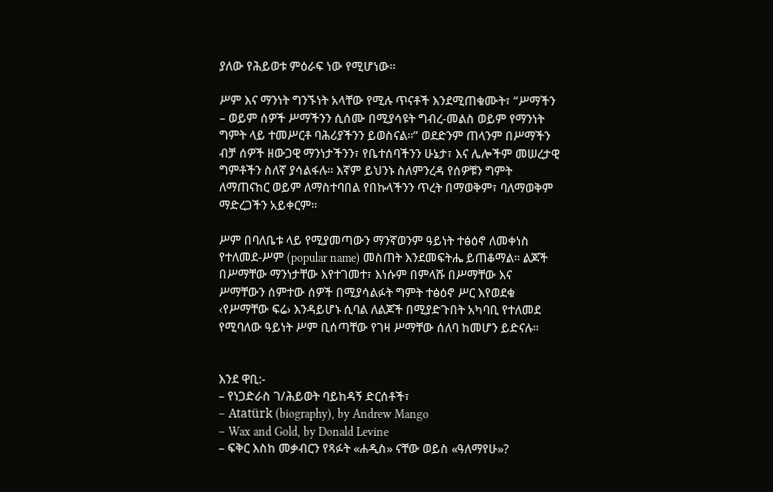ያለው የሕይወቱ ምዕራፍ ነው የሚሆነው፡፡

ሥም እና ማንነት ግንኙነት አላቸው የሚሉ ጥናቶች እንደሚጠቁሙት፣ “ሥማችን – ወይም ሰዎች ሥማችንን ሲሰሙ በሚያሳዩት ግብረ-መልስ ወይም የማንነት ግምት ላይ ተመሥርቶ ባሕሪያችንን ይወስናል፡፡” ወደድንም ጠላንም በሥማችን ብቻ ሰዎች ዘውጋዊ ማንነታችንን፣ የቤተሰባችንን ሁኔታ፣ እና ሌሎችም መሠረታዊ ግምቶችን ስለኛ ያሳልፋሉ፡፡ እኛም ይህንኑ ስለምንረዳ የሰዎቹን ግምት ለማጠናከር ወይም ለማስተባበል የበኩላችንን ጥረት በማወቅም፣ ባለማወቅም ማድረጋችን አይቀርም፡፡

ሥም በባለቤቱ ላይ የሚያመጣውን ማንኛወንም ዓይነት ተፅዕኖ ለመቀነስ የተለመደ-ሥም (popular name) መስጠት እንደመፍትሔ ይጠቆማል፡፡ ልጆች በሥማቸው ማንነታቸው እየተገመተ፣ እነሱም በምላሹ በሥማቸው እና ሥማቸውን ሰምተው ሰዎች በሚያሳልፉት ግምት ተፅዕኖ ሥር እየወደቁ ‹የሥማቸው ፍሬ› እንዳይሆኑ ሲባል ለልጆች በሚያድጉበት አካባቢ የተለመደ የሚባለው ዓይነት ሥም ቢሰጣቸው የገዛ ሥማቸው ሰለባ ከመሆን ይድናሉ፡፡


እንደ ዋቢ:-
– የነጋድራስ ገ/ሕይወት ባይከዳኝ ድርሰቶች፣
– Atatürk (biography), by Andrew Mango
– Wax and Gold, by Donald Levine
– ፍቅር እስከ መቃብርን የጻፉት «ሐዲስ» ናቸው ወይስ «ዓለማየሁ»?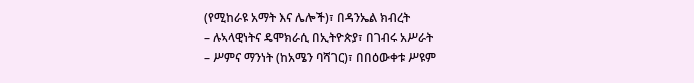(የሚከራዩ አማት እና ሌሎች)፣ በዳንኤል ክብረት
– ሉኣላዊነትና ዴሞክራሲ በኢትዮጵያ፣ በገብሩ አሥራት
– ሥምና ማንነት (ከአሜን ባሻገር)፣ በበዕውቀቱ ሥዩም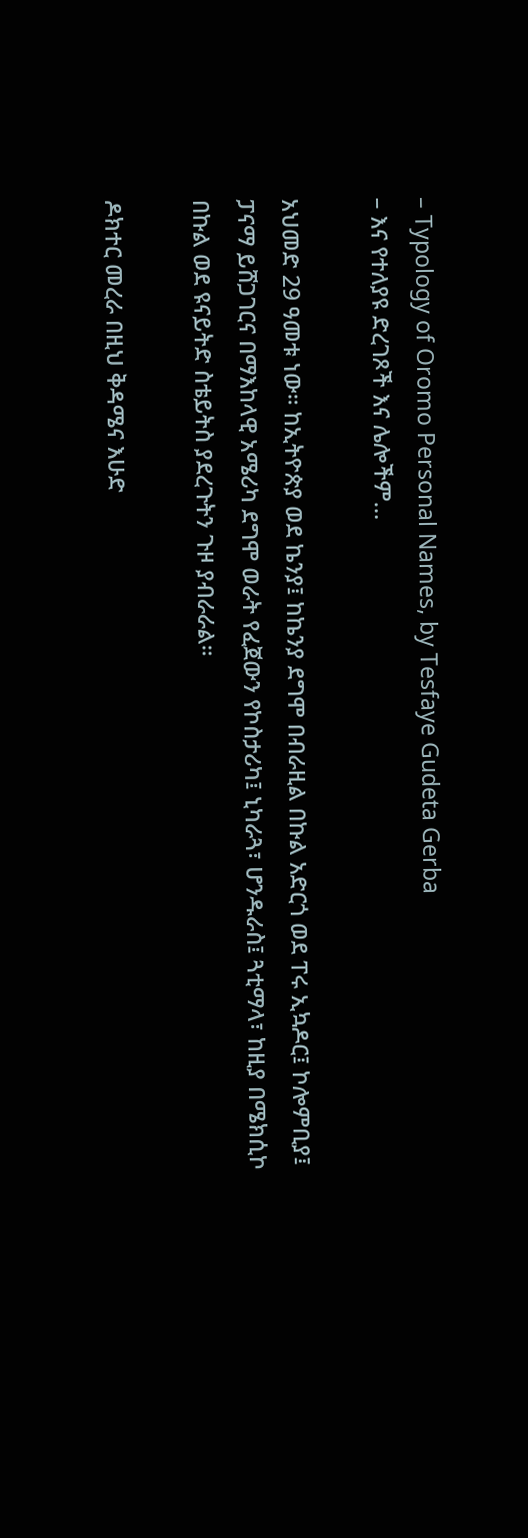– Typology of Oromo Personal Names, by Tesfaye Gudeta Gerba
– እና የተለያዩ ድረገጾች እና ሌሎችም…

አህመድ 29 ዓመቱ ነው። ከኢትዮጵያ ወደ ኬንያ፤ ከኬንያ ደግሞ በብራዚል በኩል አድርጎ ወደ ፐሩ ኢኳዶር፤ ኮሎምቢያ፤ ፓናማ ይሸጋገርና በማእከላዊ አሜሪካ ደግሞ ወራት የፈጀውን የኮስታሪካ፤ ኒካራጓ፣ ሆንዱራስ፤ ጓቲማላ፣ ከዚያ በሜክሲኮ በኩል ወደ ዩናይትድ ስቴይትስ ያደረጉትን ጉዞ ያብራራል።

ዶክተር መረራ በዚህ ቅዳሜና እሁድ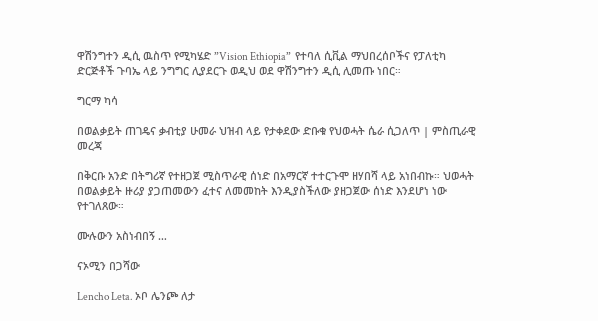ዋሽንግተን ዲሲ ዉስጥ የሚካሄድ ”Vision Ethiopia”  የተባለ ሲቪል ማህበረሰቦችና የፓለቲካ ድርጅቶች ጉባኤ ላይ ንግግር ሊያደርጉ ወዲህ ወደ ዋሽንግተን ዲሲ ሊመጡ ነበር።

ግርማ ካሳ

በወልቃይት ጠገዴና ቃብቲያ ሁመራ ህዝብ ላይ የታቀደው ድቡቁ የህወሓት ሴራ ሲጋለጥ | ምስጢራዊ መረጃ

በቅርቡ አንድ በትግሪኛ የተዘጋጀ ሚስጥራዊ ሰነድ በአማርኛ ተተርጉሞ ዘሃበሻ ላይ አነበብኩ። ህወሓት በወልቃይት ዙሪያ ያጋጠመውን ፈተና ለመመከት እንዲያስችለው ያዘጋጀው ሰነድ እንደሆነ ነው የተገለጸው።

ሙሉውን አስነብበኝ …

ናኦሚን በጋሻው

Lencho Leta. ኦቦ ሌንጮ ለታ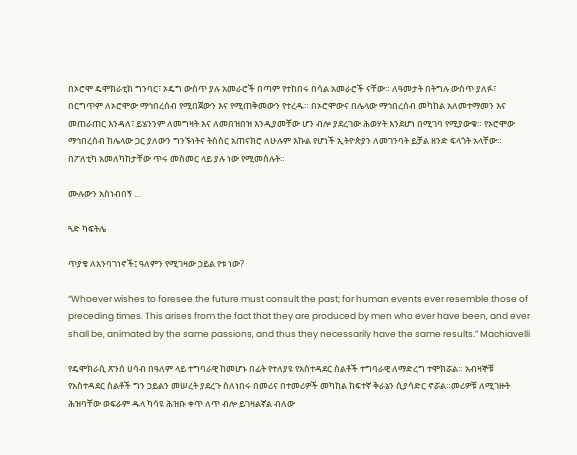በኦሮሞ ዴሞክራቲክ ግንባር፣ ኦዴግ ውስጥ ያሉ አመራሮች በጣም የተከበሩ በሳል አመራሮች ናቸው። ለዓመታት በትግሉ ውስጥ ያለፉ፣ በርግጥም ለኦሮሞው ማኅበረሰብ የሚበጀውን እና የሚጠቅመውን የተረዱ። በኦሮሞውና በሌላው ማኅበረሰብ መካከል አለመተማመን እና መጠራጠር እንዳለ፣ ይሄንንም ለመግዛት እና ለመበዝበዝ እንዲያመቸው ሆን ብሎ ያደረገው ሕወሃት እንደሆነ በሚገባ የሚያውቁ። የኦሮሞው ማኅበረሰብ ከሌላው ጋር ያለውን ግንኙነትና ትስስር አጠናክሮ ለሁሉም እኩል የሆነች ኢትዮጵያን ለመገንባት ይቻል ዘንድ ፍላጎት አላቸው። በፖለቲካ አመለካከታቸው ጥሩ መስመር ላይ ያሉ ነው የሚመስሉት።

ሙሉውን አስነብበኝ …

ጓድ ካፍትሌ

ጥያቄ ለአንባገነኖች፤ ዓለምን የሚገዛው ኃይል የቱ ነው?

“Whoever wishes to foresee the future must consult the past; for human events ever resemble those of preceding times. This arises from the fact that they are produced by men who ever have been, and ever shall be, animated by the same passions, and thus they necessarily have the same results.” Machiavelli

የዴሞክራሲ ጽንሰ ሀሳብ በዓለም ላይ ተግባራዊ ከመሆኑ በፊት የተለያዩ የአስተዳደር ስልቶች ተግባራዊ ለማድረግ ተሞክሯል። አብዛኞቹ የአስተዳደር ስልቶች ግን ኃይልን መሠረት ያደረጉ ስለነበሩ በመሪና በተመሪዎች መካከል ከፍተኛ ቅራኔን ሲያሳድር ኖሯል።መሪዎቹ ለሚገዙት ሕዝባቸው ወፍራም ዱላ ካሳዩ ሕዝቡ ቀጥ ለጥ ብሎ ይገዛልኛል ብለው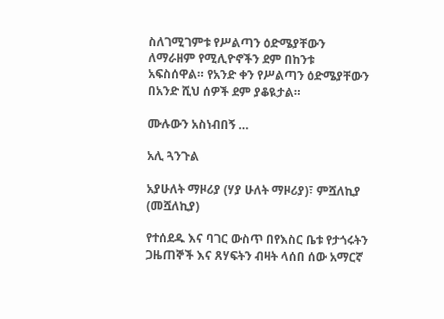ስለገሚገምቱ የሥልጣን ዕድሜያቸውን ለማራዘም የሚሊዮኖችን ደም በከንቱ አፍስሰዋል። የአንድ ቀን የሥልጣን ዕድሜያቸውን በአንድ ሺህ ሰዎች ደም ያቆዪታል።

ሙሉውን አስነብበኝ …

አሊ ጓንጉል

አያሁለት ማዞሪያ (ሃያ ሁለት ማዞሪያ)፣ ምሿለኪያ (መሿለኪያ)

የተሰደዱ እና ባገር ውስጥ በየእስር ቤቱ የታጎሩትን ጋዜጠኞች እና ጸሃፍትን ብዛት ላሰበ ሰው አማርኛ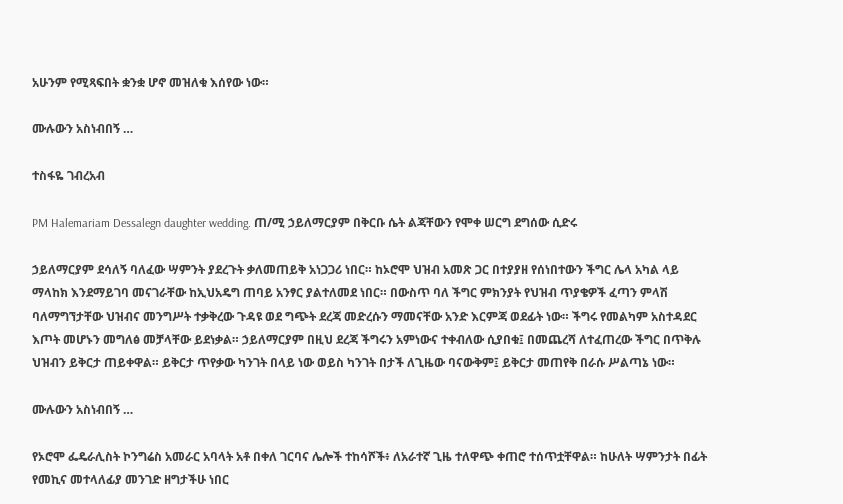አሁንም የሚጻፍበት ቋንቋ ሆኖ መዝለቁ እሰየው ነው።

ሙሉውን አስነብበኝ …

ተስፋዬ ገብረአብ

PM Halemariam Dessalegn daughter wedding. ጠ/ሚ ኃይለማርያም በቅርቡ ሴት ልጃቸውን የሞቀ ሠርግ ደግሰው ሲድሩ

ኃይለማርያም ደሳለኝ ባለፈው ሣምንት ያደረጉት ቃለመጠይቅ አነጋጋሪ ነበር። ከኦሮሞ ህዝብ አመጽ ጋር በተያያዘ የሰነበተውን ችግር ሌላ አካል ላይ ማላከክ እንደማይገባ መናገራቸው ከኢህአዴግ ጠባይ አንፃር ያልተለመደ ነበር። በውስጥ ባለ ችግር ምክንያት የህዝብ ጥያቄዎች ፈጣን ምላሽ ባለማግኘታቸው ህዝብና መንግሥት ተቃቅረው ጉዳዩ ወደ ግጭት ደረጃ መድረሱን ማመናቸው አንድ እርምጃ ወደፊት ነው። ችግሩ የመልካም አስተዳደር እጦት መሆኑን መግለፅ መቻላቸው ይደነቃል። ኃይለማርያም በዚህ ደረጃ ችግሩን አምነውና ተቀብለው ሲያበቁ፤ በመጨረሻ ለተፈጠረው ችግር በጥቅሉ ህዝብን ይቅርታ ጠይቀዋል። ይቅርታ ጥየቃው ካንገት በላይ ነው ወይስ ካንገት በታች ለጊዜው ባናውቅም፤ ይቅርታ መጠየቅ በራሱ ሥልጣኔ ነው።

ሙሉውን አስነብበኝ …

የኦሮሞ ፌዴራሊስት ኮንግሬስ አመራር አባላት አቶ በቀለ ገርባና ሌሎች ተከሳሾች፥ ለአራተኛ ጊዜ ተለዋጭ ቀጠሮ ተሰጥቷቸዋል። ከሁለት ሣምንታት በፊት የመኪና መተላለፊያ መንገድ ዘግታችሁ ነበር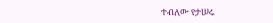ተብለው የታሠሩ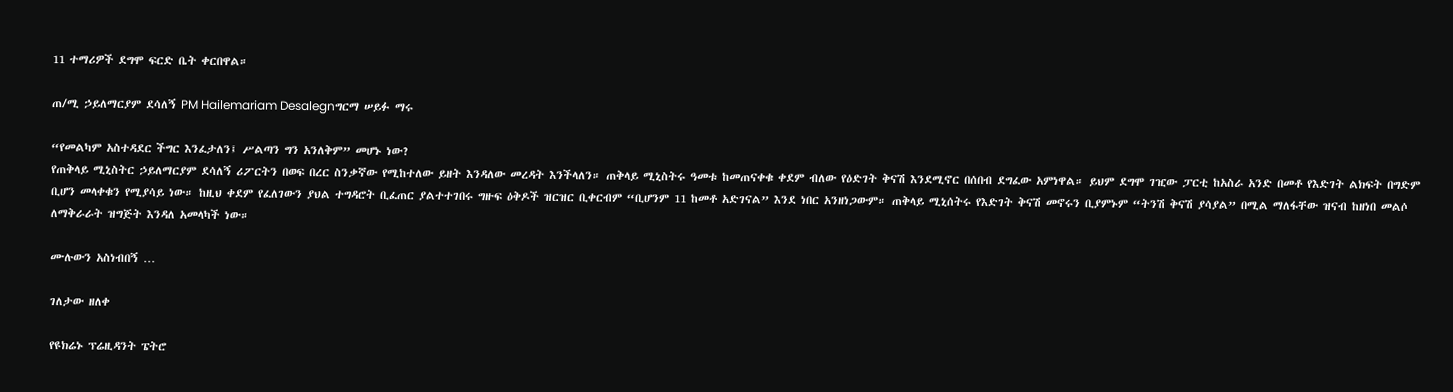11 ተማሪዎች ደግሞ ፍርድ ቤት ቀርበዋል።

ጠ/ሚ ኃይለማርያም ደሳለኝ PM Hailemariam Desalegnግርማ ሠይፉ ማሩ

“የመልካም አስተዳደር ችግር እንፈታለን፤ ሥልጣን ግን አንለቅም” መሆኑ ነው?
የጠቅላይ ሚኒስትር ኃይለማርያም ደሳለኝ ሪፖርትን በወፍ በረር ስንቃኛው የሚከተለው ይዘት እንዳለው መረዳት እንችላለን። ጠቅላይ ሚኒስትሩ ዓመቱ ከመጠናቀቁ ቀደም ብለው የዕድገት ቅናሽ እንደሚኖር በሰበብ ደግፈው አምነዋል። ይህም ደግሞ ገዢው ፓርቲ ከአስራ አንድ በመቶ የእድገት ልክፍት በግድም ቢሆን መላቀቁን የሚያሳይ ነው። ከዚህ ቀደም የፈለገውን ያህል ተግዳሮት ቢፈጠር ያልተተገበሩ ግዙፍ ዕቅዶች ዝርዝር ቢቀርብም “ቢሆንም 11 ከመቶ አድገናል” እንደ ነበር አንዘነጋውም። ጠቅላይ ሚኒሰትሩ የእድገት ቅናሽ መኖሩን ቢያምኑም “ትንሽ ቅናሽ ያሳያል” በሚል ማለፋቸው ዝናብ ከዘነበ መልሶ ለማቅራራት ዝግጅት እንዳለ አመላካች ነው።

ሙሉውን አስነብበኝ …

ገለታው ዘለቀ

የዩክሬኑ ፕሬዚዳንት ፔትሮ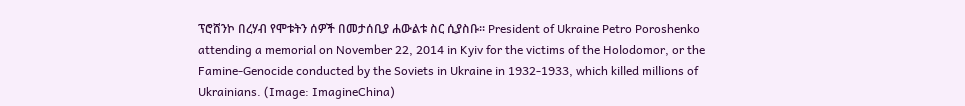ፕሮሸንኮ በረሃብ የሞቱትን ሰዎች በመታሰቢያ ሐውልቱ ስር ሲያስቡ። President of Ukraine Petro Poroshenko attending a memorial on November 22, 2014 in Kyiv for the victims of the Holodomor, or the Famine-Genocide conducted by the Soviets in Ukraine in 1932-1933, which killed millions of Ukrainians. (Image: ImagineChina)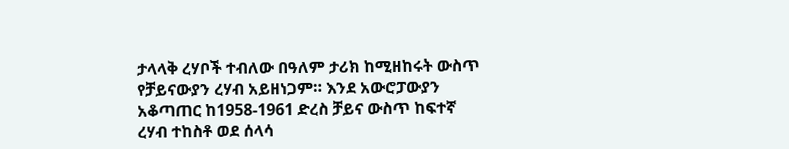ታላላቅ ረሃቦች ተብለው በዓለም ታሪክ ከሚዘከሩት ውስጥ የቻይናውያን ረሃብ አይዘነጋም። እንደ አውሮፓውያን አቆጣጠር ከ1958-1961 ድረስ ቻይና ውስጥ ከፍተኛ ረሃብ ተከስቶ ወደ ሰላሳ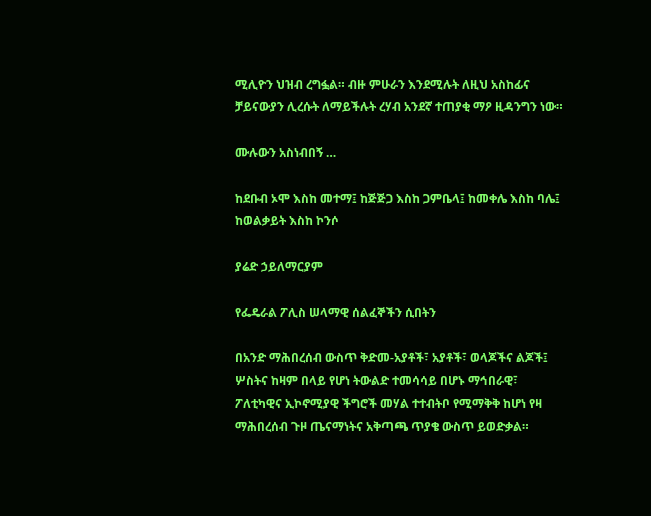ሚሊዮን ህዝብ ረግፏል። ብዙ ምሁራን እንደሚሉት ለዚህ አስከፊና ቻይናውያን ሊረሱት ለማይችሉት ረሃብ አንደኛ ተጠያቂ ማዖ ዚዳንግን ነው።

ሙሉውን አስነብበኝ …

ከደቡብ ኦሞ እስከ መተማ፤ ከጅጅጋ እስከ ጋምቤላ፤ ከመቀሌ እስከ ባሌ፤ ከወልቃይት እስከ ኮንሶ

ያሬድ ኃይለማርያም

የፌዴራል ፖሊስ ሠላማዊ ሰልፈኞችን ሲበትን

በአንድ ማሕበረሰብ ውስጥ ቅድመ-አያቶች፣ አያቶች፣ ወላጆችና ልጆች፤ ሦስትና ከዛም በላይ የሆነ ትውልድ ተመሳሳይ በሆኑ ማኅበራዊ፣ ፖለቲካዊና ኢኮኖሚያዊ ችግሮች መሃል ተተብትቦ የሚማቅቅ ከሆነ የዛ ማሕበረሰብ ጉዞ ጤናማነትና አቅጣጫ ጥያቄ ውስጥ ይወድቃል።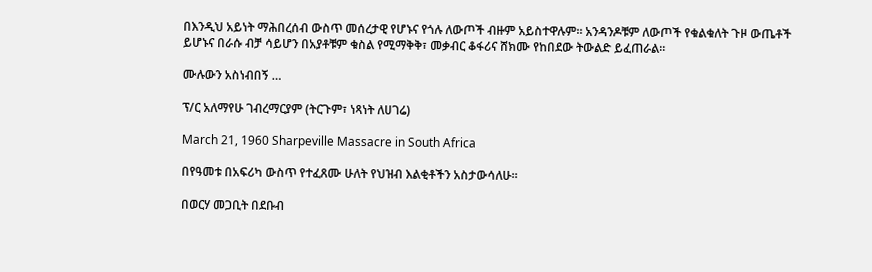በእንዲህ አይነት ማሕበረሰብ ውስጥ መሰረታዊ የሆኑና የጎሉ ለውጦች ብዙም አይስተዋሉም። አንዳንዶቹም ለውጦች የቁልቁለት ጉዞ ውጤቶች ይሆኑና በራሱ ብቻ ሳይሆን በአያቶቹም ቁስል የሚማቅቅ፣ መቃብር ቆፋሪና ሸክሙ የከበደው ትውልድ ይፈጠራል።

ሙሉውን አስነብበኝ …

ፕ/ር አለማየሁ ገብረማርያም (ትርጉም፣ ነጻነት ለሀገሬ)

March 21, 1960 Sharpeville Massacre in South Africa

በየዓመቱ በአፍሪካ ውስጥ የተፈጸሙ ሁለት የህዝብ እልቂቶችን አስታውሳለሁ።

በወርሃ መጋቢት በደቡብ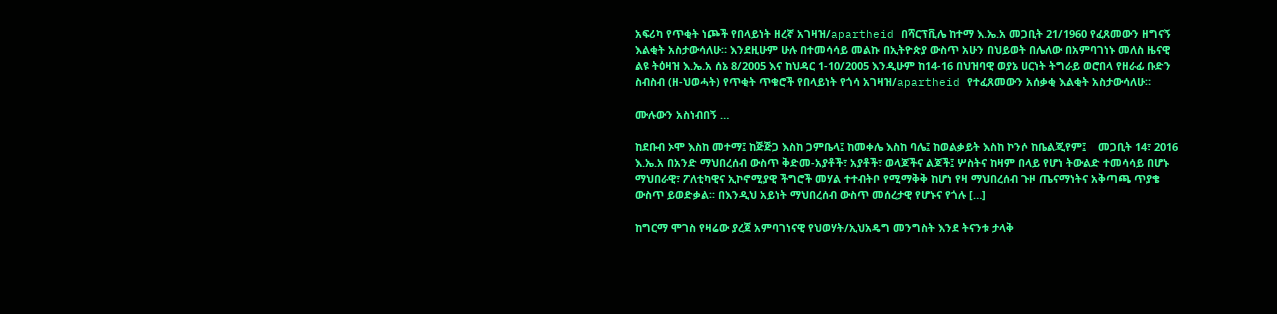አፍሪካ የጥቂት ነጮች የበላይነት ዘረኛ አገዛዝ/apartheid በሻርፕቪሌ ከተማ እ.ኤ.አ መጋቢት 21/1960 የፈጸመውን ዘግናኝ እልቂት አስታውሳለሁ። እንደዚሁም ሁሉ በተመሳሳይ መልኩ በኢትዮጵያ ውስጥ አሁን በህይወት በሌለው በአምባገነኑ መለስ ዜናዊ ልዩ ትዕዛዝ እ.ኤ.አ ሰኔ 8/2005 እና ከህዳር 1-10/2005 እንዲሁም ከ14-16 በህዝባዊ ወያኔ ሀርነት ትግራይ ወሮበላ የዘራፊ ቡድን ስብስብ (ዘ-ህወሓት) የጥቂት ጥቁሮች የበላይነት የጎሳ አገዛዝ/apartheid የተፈጸመውን አሰቃቂ እልቂት አስታውሳለሁ።

ሙሉውን አስነብበኝ …

ከደቡብ ኦሞ እስከ መተማ፤ ከጅጅጋ እስከ ጋምቤላ፤ ከመቀሌ እስከ ባሌ፤ ከወልቃይት እስከ ኮንሶ ከቤልጂየም፤    መጋቢት 14፣ 2016 እ.ኤ.አ በአንድ ማህበረሰብ ውስጥ ቅድመ-አያቶች፣ አያቶች፣ ወላጆችና ልጆች፤ ሦስትና ከዛም በላይ የሆነ ትውልድ ተመሳሳይ በሆኑ ማህበራዊ፣ ፖለቲካዊና ኢኮኖሚያዊ ችግሮች መሃል ተተብትቦ የሚማቅቅ ከሆነ የዛ ማህበረሰብ ጉዞ ጤናማነትና አቅጣጫ ጥያቄ ውስጥ ይወድቃል፡፡ በእንዲህ አይነት ማህበረሰብ ውስጥ መሰረታዊ የሆኑና የጎሉ […]

ከግርማ ሞገስ የዛሬው ያረጀ አምባገነናዊ የህወሃት/ኢህአዴግ መንግስት እንደ ትናንቱ ታላቅ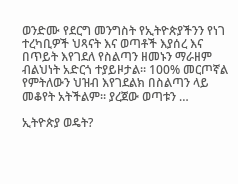ወንድሙ የደርግ መንግስት የኢትዮጵያችንን የነገ ተረካቢዎች ህጻናት እና ወጣቶች እያሰረ እና በጥይት እየገደለ የስልጣን ዘመኑን ማራዘም ብልህነት አድርጎ ተያይዞታል። 100% መርጦኛል የምትለውን ህዝብ እየገደልክ በስልጣን ላይ መቆየት አትችልም። ያረጀው ወጣቱን …

ኢትዮጵያ ወዴት?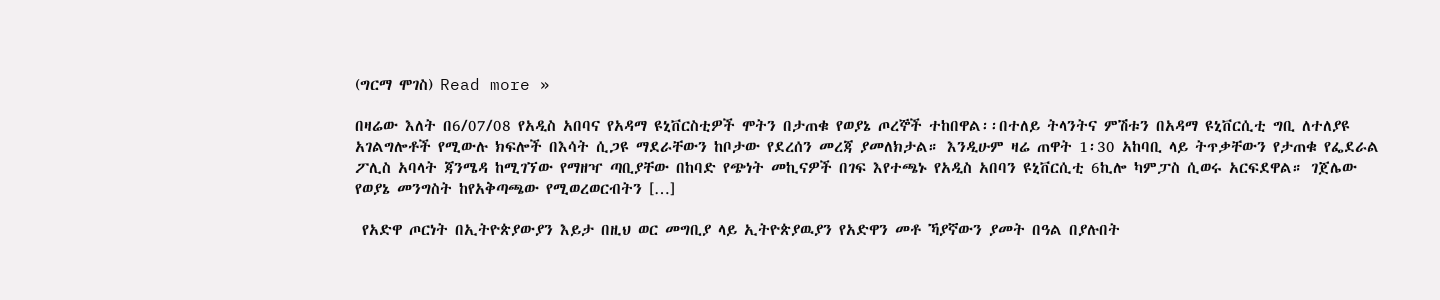(ግርማ ሞገስ) Read more »

በዛሬው እለት በ6/07/08 የአዲስ አበባና የአዳማ ዩኒቨርስቲዎች ሞትን በታጠቁ የወያኔ ጦረኞች ተከበዋል፡፡በተለይ ትላንትና ምሽቱን በአዳማ ዩኒቨርሲቲ ግቢ ለተለያዩ አገልግሎቶች የሚውሉ ክፍሎች በእሳት ሲጋዩ ማደራቸውን ከቦታው የደረሰን መረጃ ያመለክታል። እንዲሁም ዛሬ ጠዋት 1፡30 አከባቢ ላይ ትጥቃቸውን የታጠቁ የፌደራል ፖሊስ አባላት ጃንሜዳ ከሚገኘው የማዘዣ ጣቢያቸው በከባድ የጭነት መኪናዎች በገፍ እየተጫኑ የአዲስ አበባን ዩኒቨርሲቲ 6ኪሎ ካምፓስ ሲወሩ አርፍደዋል። ገጀሌው የወያኔ መንግስት ከየአቅጣጫው የሚወረወርብትን […]

 የአድዋ ጦርነት በኢትዮጵያውያን እይታ በዚህ ወር መግቢያ ላይ ኢትዮጵያዉያን የአድዋን መቶ ኻያኛውን ያመት በዓል በያሉበት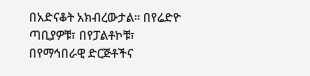በአድናቆት አክብረውታል። በየሬድዮ ጣቢያዎቹ፣ በየፓልቶኮቹ፣ በየማኅበራዊ ድርጅቶችና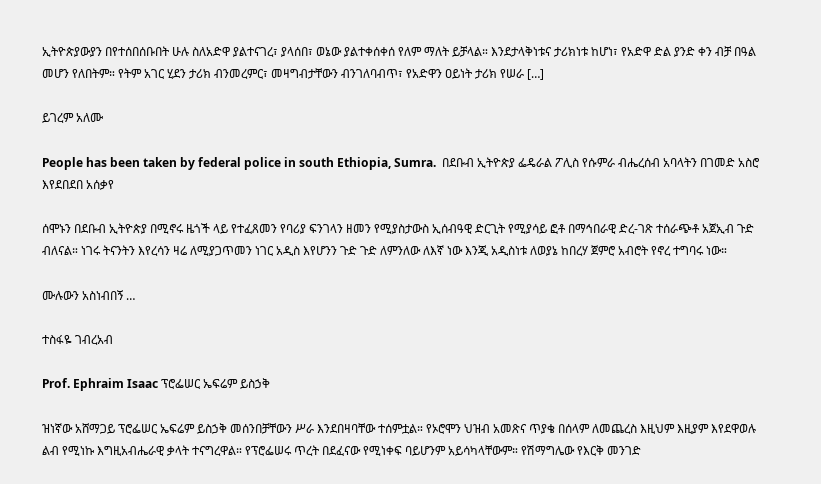ኢትዮጵያውያን በየተሰበሰቡበት ሁሉ ስለአድዋ ያልተናገረ፣ ያላሰበ፣ ወኔው ያልተቀሰቀሰ የለም ማለት ይቻላል። እንደታላቅነቱና ታሪክነቱ ከሆነ፣ የአድዋ ድል ያንድ ቀን ብቻ በዓል መሆን የለበትም። የትም አገር ሂደን ታሪክ ብንመረምር፣ መዛግብታቸውን ብንገለባብጥ፣ የአድዋን ዐይነት ታሪክ የሠራ […]

ይገረም አለሙ

People has been taken by federal police in south Ethiopia, Sumra.  በደቡብ ኢትዮጵያ ፌዴራል ፖሊስ የሱምራ ብሔረሰብ አባላትን በገመድ አስሮ እየደበደበ አሰቃየ

ሰሞኑን በደቡብ ኢትዮጵያ በሚኖሩ ዜጎች ላይ የተፈጸመን የባሪያ ፍንገላን ዘመን የሚያስታውስ ኢሰብዓዊ ድርጊት የሚያሳይ ፎቶ በማኅበራዊ ድረ-ገጽ ተሰራጭቶ አጀኢብ ጉድ ብለናል። ነገሩ ትናንትን እየረሳን ዛሬ ለሚያጋጥመን ነገር አዲስ እየሆንን ጉድ ጉድ ለምንለው ለእኛ ነው እንጂ አዲስነቱ ለወያኔ ከበረሃ ጀምሮ አብሮት የኖረ ተግባሩ ነው።

ሙሉውን አስነብበኝ …

ተስፋዬ ገብረአብ

Prof. Ephraim Isaac ፕሮፌሠር ኤፍሬም ይስኃቅ

ዝነኛው አሸማጋይ ፕሮፌሠር ኤፍሬም ይስኃቅ መሰንበቻቸውን ሥራ እንደበዛባቸው ተሰምቷል። የኦሮሞን ህዝብ አመጽና ጥያቄ በሰላም ለመጨረስ እዚህም እዚያም እየደዋወሉ ልብ የሚነኩ እግዚአብሔራዊ ቃላት ተናግረዋል። የፕሮፌሠሩ ጥረት በደፈናው የሚነቀፍ ባይሆንም አይሳካላቸውም። የሽማግሌው የእርቅ መንገድ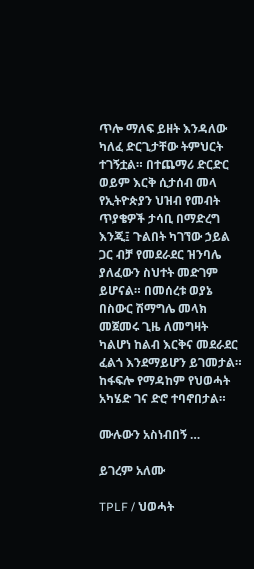ጥሎ ማለፍ ይዘት እንዳለው ካለፈ ድርጊታቸው ትምህርት ተገኝቷል። በተጨማሪ ድርድር ወይም እርቅ ሲታሰብ መላ የኢትዮጵያን ህዝብ የመብት ጥያቄዎች ታሳቢ በማድረግ እንጂ፤ ጉልበት ካገኘው ኃይል ጋር ብቻ የመደራደር ዝንባሌ ያለፈውን ስህተት መድገም ይሆናል። በመሰረቱ ወያኔ በስውር ሽማግሌ መላክ መጀመሩ ጊዜ ለመግዛት ካልሆነ ከልብ እርቅና መደራደር ፈልጎ እንደማይሆን ይገመታል። ከፋፍሎ የማዳከም የህወሓት አካሄድ ገና ድሮ ተባኖበታል።

ሙሉውን አስነብበኝ …

ይገረም አለሙ

TPLF / ህወሓት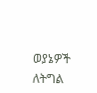ወያኔዎች ለትግል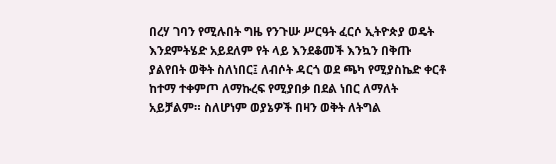በረሃ ገባን የሚሉበት ግዜ የንጉሡ ሥርዓት ፈርሶ ኢትዮጵያ ወዴት እንደምትሄድ አይደለም የት ላይ እንደቆመች እንኳን በቅጡ ያልየበት ወቅት ስለነበር፤ ለብሶት ዳርጎ ወደ ጫካ የሚያስኬድ ቀርቶ ከተማ ተቀምጦ ለማኩረፍ የሚያበቃ በደል ነበር ለማለት አይቻልም። ስለሆነም ወያኔዎች በዛን ወቅት ለትግል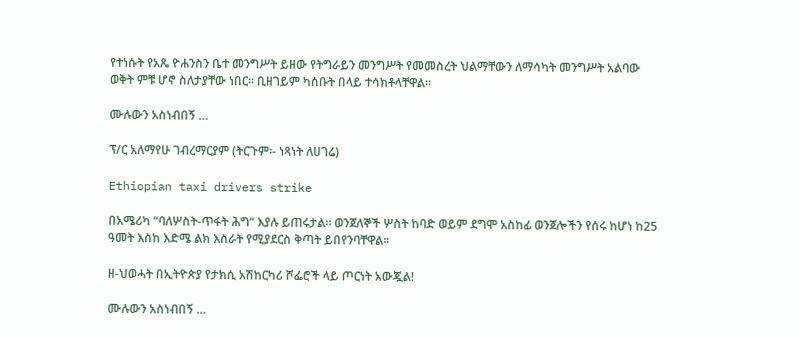የተነሱት የአጼ ዮሐንስን ቤተ መንግሥት ይዘው የትግራይን መንግሥት የመመስረት ህልማቸውን ለማሳካት መንግሥት አልባው ወቅት ምቹ ሆኖ ስለታያቸው ነበር። ቢዘገይም ካሰቡት በላይ ተሳክቶላቸዋል።

ሙሉውን አስነብበኝ …

ፕ/ር አለማየሁ ገብረማርያም (ትርጉም፡- ነጻነት ለሀገሬ)

Ethiopian taxi drivers strike

በአሜሪካ “ባለሦስት-ጥፋት ሕግ“ እያሉ ይጠሩታል። ወንጀለኞች ሦስት ከባድ ወይም ደግሞ አስከፊ ወንጀሎችን የሰሩ ከሆነ ከ25 ዓመት እስከ እድሜ ልክ እስራት የሚያደርስ ቅጣት ይበየንባቸዋል።

ዘ-ህወሓት በኢትዮጵያ የታክሲ አሽከርካሪ ሾፌሮች ላይ ጦርነት አውጇል!

ሙሉውን አስነብበኝ …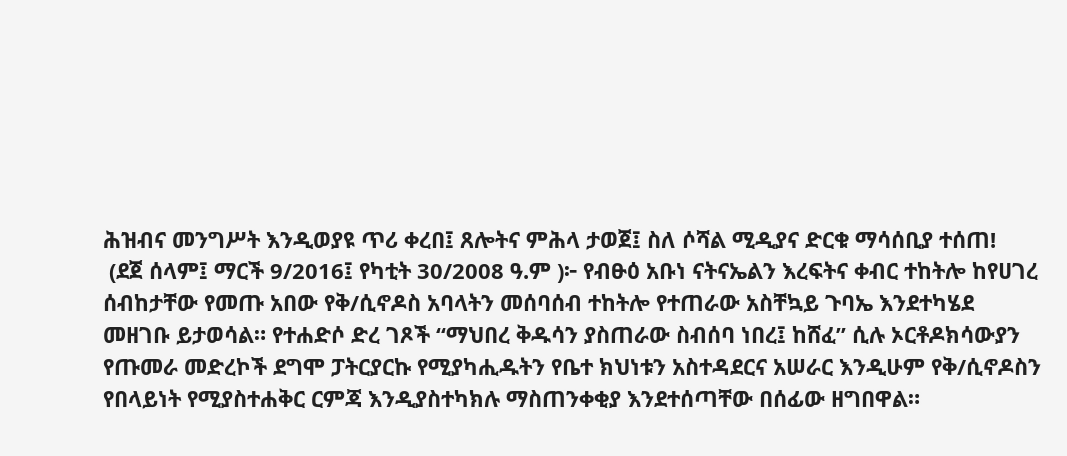ሕዝብና መንግሥት እንዲወያዩ ጥሪ ቀረበ፤ ጸሎትና ምሕላ ታወጀ፤ ስለ ሶሻል ሚዲያና ድርቁ ማሳሰቢያ ተሰጠ!
 (ደጀ ሰላም፤ ማርች 9/2016፤ የካቲት 30/2008 ዓ.ም )፦ የብፁዕ አቡነ ናትናኤልን እረፍትና ቀብር ተከትሎ ከየሀገረ ሰብከታቸው የመጡ አበው የቅ/ሲኖዶስ አባላትን መሰባሰብ ተከትሎ የተጠራው አስቸኳይ ጉባኤ እንደተካሄደ መዘገቡ ይታወሳል። የተሐድሶ ድረ ገጾች “ማህበረ ቅዱሳን ያስጠራው ስብሰባ ነበረ፤ ከሸፈ” ሲሉ ኦርቶዶክሳውያን የጡመራ መድረኮች ደግሞ ፓትርያርኩ የሚያካሒዱትን የቤተ ክህነቱን አስተዳደርና አሠራር እንዲሁም የቅ/ሲኖዶስን የበላይነት የሚያስተሐቅር ርምጃ እንዲያስተካክሉ ማስጠንቀቂያ እንደተሰጣቸው በሰፊው ዘግበዋል።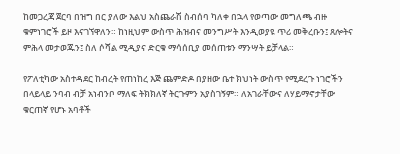ከመጋረጃ ጀርባ በዝግ በር ያለው እልህ አስጨራሽ ስብሰባ ካለቀ በኋላ የወጣው መግለጫ ብዙ ቁምነገሮች ይዞ እናገኘዋለን። ከነዚህም ውስጥ ሕዝብና መንግሥት እንዲወያዩ ጥሪ መቅረቡን፤ ጸሎትና ምሕላ መታወጁን፤ ስለ ሶሻል ሚዲያና ድርቁ ማሳሰቢያ መሰጠቱን ማንሣት ይቻላል።

የፖለቲካው አስተዳደር ከብረት የጠነከረ እጅ ጨምድዶ በያዘው ቤተ ክህነት ውስጥ የሚደረጉ ነገሮችን በላይላይ ንባብ ብቻ አነብንቦ ማለፍ ትክክለኛ ትርጉምን አያስገኝም። ለአገራቸውና ለሃይማኖታቸው ቁርጠኛ የሆኑ አባቶች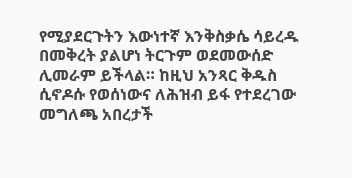የሚያደርጉትን እውነተኛ እንቅስቃሴ ሳይረዱ በመቅረት ያልሆነ ትርጉም ወደመውሰድ ሊመራም ይችላል። ከዚህ አንጻር ቅዱስ ሲኖዶሱ የወሰነውና ለሕዝብ ይፋ የተደረገው መግለጫ አበረታች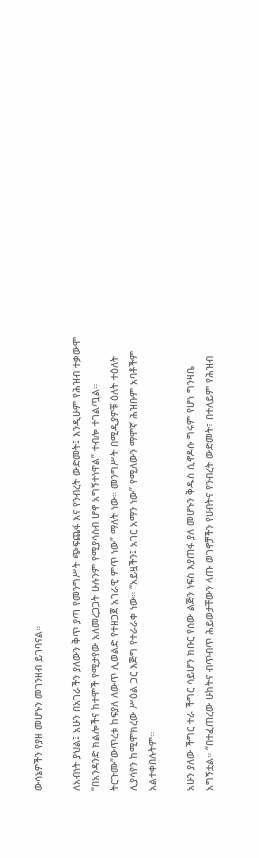ውሳኔዎችን የያዘ መሆኑን መገንዘብ ይገባናል።

ለአብነት ያህል፤ አሁን በአገራችን ያለውን ቅጥ ያጣ የመንግሥት ጭፍጨፋ እና የንብረት ውድመት፤ እንዲሁም የሕዝብ ተቃውሞ “በአንዳንድ ክልሎችና ከተሞች የሚታየው አለመረጋጋት ሁሉንም የሚያሳስብ ሆኖ አግኝተነዋል” ተብሎ ተገልጧል። ትርጉሙ“ውጥረቱ ከፍያለ ለውጥ ሊወልድ የተዘጋጀ አገራዊ ምጥ ነው” ማለት ነው። መንግሥት በሚዲያዎቹ ዕለት ተዕለት ሊያሳየን ከሚሞክረው ሥዕል ጋር እጅግ የተራራቀ ነው። “አይዟችን፤ አገር አማን ነው” የሚለውን ማሞኛ ሕዝቡም አባቶችም አልተቀበሉትም።

አሁን ያለው ችግር ተራ ችግር ሳይሆን ክቡር የሰው ልጅን ነፍስ እያጠፋ ያለ መሆኑን ቅዱስ ሲኖዶሱ ግሩም የሆነ ግንዛቤ አግኝቷል። “በተፈጠረው ሁከትና ብጥብጥ ሕይወታቸውን ላጡ ወገኖቻችን የሀብትና የንብረት ውድመት፣ በተለይም የሕዝብ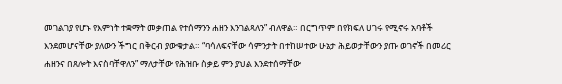መገልገያ የሆኑ የእምነት ተቋማት መቃጠል የተሰማንን ሐዘን እንገልጻለን” ብለዋል። በርግጥም በየክፍለ ሀገሩ የሚኖሩ አባቶች እንደመሆናቸው ያለውን ችግር በቅርብ ያውቁታል። “ባሳለፍናቸው ሳምንታት በተከሠተው ሁኔታ ሕይወታቸውን ያጡ ወገኖች በመሪር ሐዘንና በጸሎት እናስባቸዋለን” ማለታቸው የሕዝቡ ስቃይ ምን ያህል እንደተሰማቸው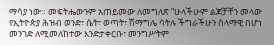ማሳያ ነው። መፍትሔውንም አጠይመው ለመግለጽ “ሁላችሁም ልጆቻቸን መላው የኢትዮጵያ ሕዝብ ወንድ፣ ሴት፣ ወጣት፣ ሽማግሌ ሳትሉ ችግራችሁን ሰላማዊ በሆነ መንገድ ለሚመለከተው እንድታቀርቡ፣ መንግሥትም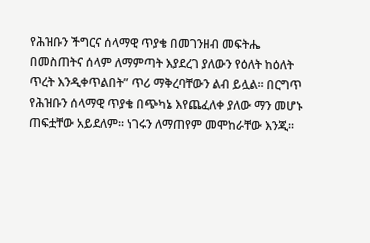የሕዝቡን ችግርና ሰላማዊ ጥያቄ በመገንዘብ መፍትሔ በመስጠትና ሰላም ለማምጣት እያደረገ ያለውን የዕለት ከዕለት ጥረት እንዲቀጥልበት” ጥሪ ማቅረባቸውን ልብ ይሏል። በርግጥ የሕዝቡን ሰላማዊ ጥያቄ በጭካኔ እየጨፈለቀ ያለው ማን መሆኑ ጠፍቷቸው አይደለም። ነገሩን ለማጠየም መሞከራቸው እንጂ።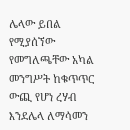ሌላው ይበል የሚያሰኘው የመግለጫቸው አካል መንግሥት ከቁጥጥር ውጪ የሆነ ረሃብ እንደሌላ ለማሳመን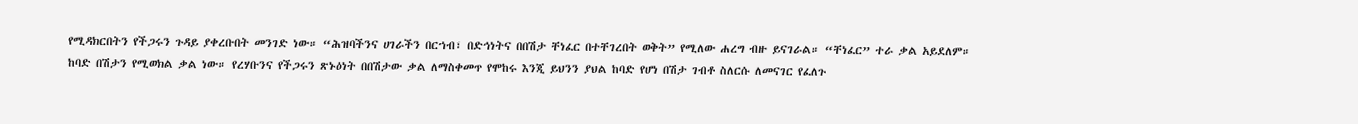የሚዳክርበትን የችጋሩን ጉዳይ ያቀረቡበት መንገድ ነው። “ሕዝባችንና ሀገራችን በርኀብ፣ በድኅነትና በበሽታ ቸነፈር በተቸገረበት ወቅት” የሚለው ሐረግ ብዙ ይናገራል። “ቸነፈር” ተራ ቃል አይደለም። ከባድ በሽታን የሚወክል ቃል ነው። የረሃቡንና የችጋሩን ጽኑዕነት በበሽታው ቃል ለማስቀመጥ የሞከሩ እንጂ ይህንን ያህል ከባድ የሆነ በሽታ ገብቶ ስለርሱ ለመናገር የፈለጉ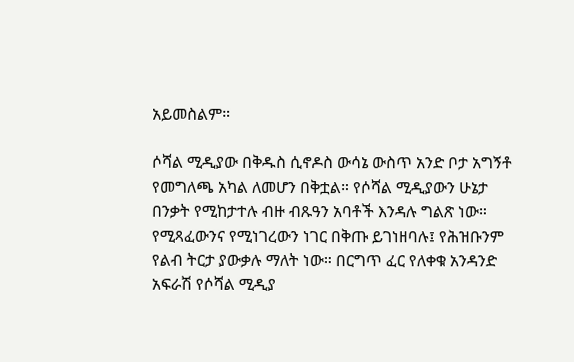አይመስልም።

ሶሻል ሚዲያው በቅዱስ ሲኖዶስ ውሳኔ ውስጥ አንድ ቦታ አግኝቶ የመግለጫ አካል ለመሆን በቅቷል። የሶሻል ሚዲያውን ሁኔታ በንቃት የሚከታተሉ ብዙ ብጹዓን አባቶች እንዳሉ ግልጽ ነው። የሚጻፈውንና የሚነገረውን ነገር በቅጡ ይገነዘባሉ፤ የሕዝቡንም የልብ ትርታ ያውቃሉ ማለት ነው። በርግጥ ፈር የለቀቁ አንዳንድ አፍራሽ የሶሻል ሚዲያ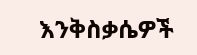እንቅስቃሴዎች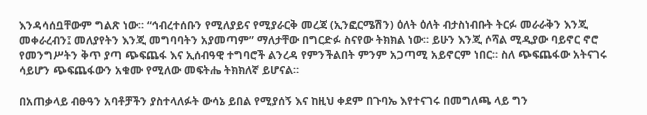እንዳሳሰቧቸውም ግልጽ ነው። “ኅብረተሰቡን የሚለያይና የሚያራርቅ መረጃ (ኢንፎርሜሽን) ዕለት ዕለት ብታስነብቡት ትርፉ መራራቅን እንጂ መቀራረብን፤ መለያየትን እንጂ መግባባትን አያመጣም” ማለታቸው በግርድፉ ስናየው ትክክል ነው። ይሁን እንጂ ሶሻል ሚዲያው ባይኖር ኖሮ የመንግሥትን ቅጥ ያጣ ጭፍጨፋ እና ኢሰብዓዊ ተግባሮች ልንረዳ የምንችልበት ምንም አጋጣሚ አይኖርም ነበር። ስለ ጭፍጨፋው አትናገሩ ሳይሆን ጭፍጨፋውን አቁሙ የሚለው መፍትሔ ትክክለኛ ይሆናል።

በአጠቃላይ ብፁዓን አባቶቻችን ያስተላለፉት ውሳኔ ይበል የሚያሰኝ እና ከዚህ ቀደም በጉባኤ እየተናገሩ በመግለጫ ላይ ግን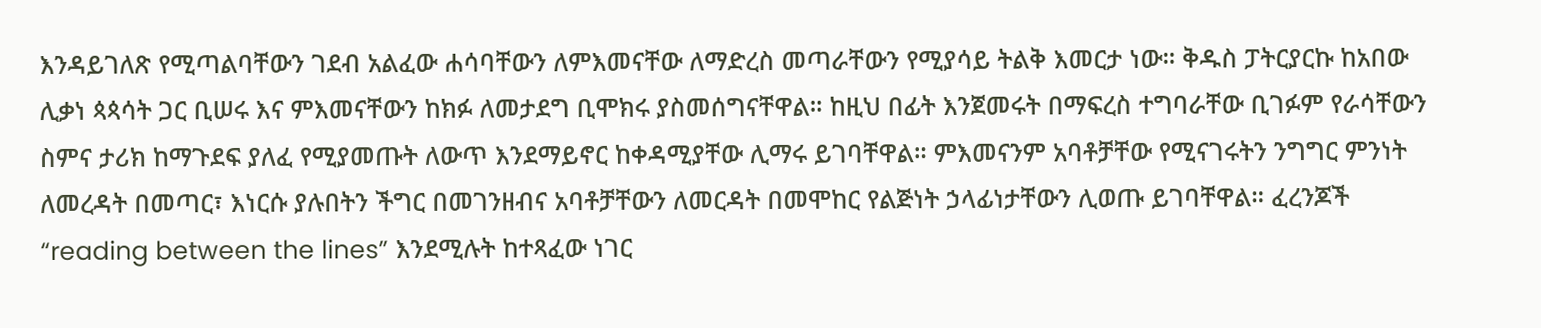እንዳይገለጽ የሚጣልባቸውን ገደብ አልፈው ሐሳባቸውን ለምእመናቸው ለማድረስ መጣራቸውን የሚያሳይ ትልቅ እመርታ ነው። ቅዱስ ፓትርያርኩ ከአበው ሊቃነ ጳጳሳት ጋር ቢሠሩ እና ምእመናቸውን ከክፉ ለመታደግ ቢሞክሩ ያስመሰግናቸዋል። ከዚህ በፊት እንጀመሩት በማፍረስ ተግባራቸው ቢገፉም የራሳቸውን ስምና ታሪክ ከማጉደፍ ያለፈ የሚያመጡት ለውጥ እንደማይኖር ከቀዳሚያቸው ሊማሩ ይገባቸዋል። ምእመናንም አባቶቻቸው የሚናገሩትን ንግግር ምንነት ለመረዳት በመጣር፣ እነርሱ ያሉበትን ችግር በመገንዘብና አባቶቻቸውን ለመርዳት በመሞከር የልጅነት ኃላፊነታቸውን ሊወጡ ይገባቸዋል። ፈረንጆች “reading between the lines” እንደሚሉት ከተጻፈው ነገር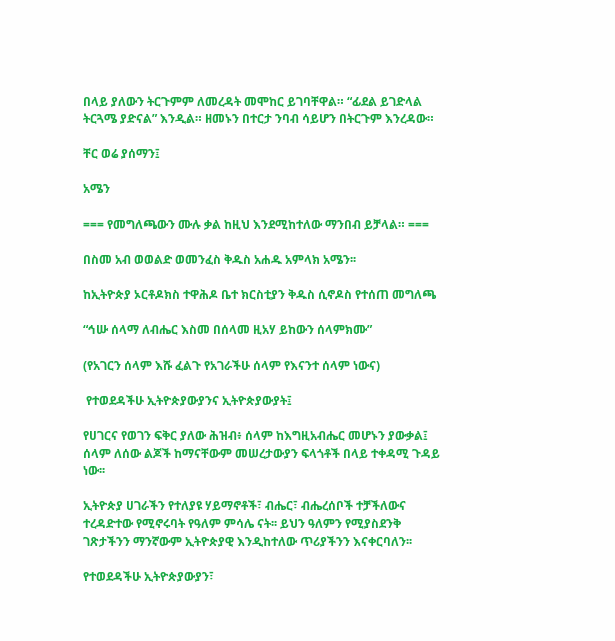በላይ ያለውን ትርጉምም ለመረዳት መሞከር ይገባቸዋል። “ፊደል ይገድላል ትርጓሜ ያድናል” እንዲል። ዘመኑን በተርታ ንባብ ሳይሆን በትርጉም እንረዳው።

ቸር ወሬ ያሰማን፤

አሜን

=== የመግለጫውን ሙሉ ቃል ከዚህ እንደሚከተለው ማንበብ ይቻላል። ===

በስመ አብ ወወልድ ወመንፈስ ቅዱስ አሐዱ አምላክ አሜን፡፡

ከኢትዮጵያ ኦርቶዶክስ ተዋሕዶ ቤተ ክርስቲያን ቅዱስ ሲኖዶስ የተሰጠ መግለጫ

“ኅሡ ሰላማ ለብሔር እስመ በሰላመ ዚአሃ ይከውን ሰላምክሙ”

(የአገርን ሰላም እሹ ፈልጉ የአገራችሁ ሰላም የእናንተ ሰላም ነውና)

 የተወደዳችሁ ኢትዮጵያውያንና ኢትዮጵያውያት፤

የሀገርና የወገን ፍቅር ያለው ሕዝብ፥ ሰላም ከእግዚአብሔር መሆኑን ያውቃል፤ ሰላም ለሰው ልጆች ከማናቸውም መሠረታውያን ፍላጎቶች በላይ ተቀዳሚ ጉዳይ ነው፡፡

ኢትዮጵያ ሀገራችን የተለያዩ ሃይማኖቶች፣ ብሔር፣ ብሔረሰቦች ተቻችለውና ተረዳድተው የሚኖሩባት የዓለም ምሳሌ ናት፡፡ ይህን ዓለምን የሚያስደንቅ ገጽታችንን ማንኛውም ኢትዮጵያዊ እንዲከተለው ጥሪያችንን እናቀርባለን፡፡

የተወደዳችሁ ኢትዮጵያውያን፣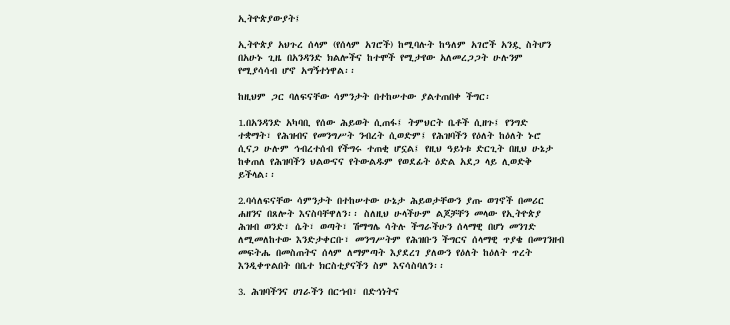ኢትዮጵያውያት፤

ኢትዮጵያ አህጉረ ሰላም (የሰላም አገሮች) ከሚባሉት ከዓለም አገሮች አንዷ ስትሆን በአሁኑ ጊዜ በአንዳንድ ክልሎችና ከተሞች የሚታየው አለመረጋጋት ሁሉንም የሚያሳሳብ ሆኖ አግኝተነዋል፡፡

ከዚህም ጋር ባለፍናቸው ሳምንታት በተከሠተው ያልተጠበቀ ችግር፡

1.በአንዳንድ አካባቢ የሰው ሕይወት ሲጠፋ፤ ትምህርት ቤቶች ሲዘጉ፤ የንግድ ተቋማት፣ የሕዝብና የመንግሥት ንብረት ሲወድም፤ የሕዝባችን የዕለት ከዕለት ኑሮ ሲናጋ ሁሉም ኅብረተሰብ የችግሩ ተጠቂ ሆኗል፤ የዚህ ዓይነቱ ድርጊት በዚህ ሁኔታ ከቀጠለ የሕዝባችን ህልውናና የትውልዱም የወደፊት ዕድል አደጋ ላይ ሊወድቅ ይችላል፡፡

2.ባሳለፍናቸው ሳምንታት በተከሠተው ሁኔታ ሕይወታቸውን ያጡ ወገኖች በመሪር ሐዘንና በጸሎት እናስባቸዋለን፡፡ ስለዚህ ሁላችሁም ልጆቻቸን መላው የኢትዮጵያ ሕዝብ ወንድ፣ ሴት፣ ወጣት፣ ሽማግሌ ሳትሉ ችግራችሁን ሰላማዊ በሆነ መንገድ ለሚመለከተው እንድታቀርቡ፣ መንግሥትም የሕዝቡን ችግርና ሰላማዊ ጥያቄ በመገንዘብ መፍትሔ በመስጠትና ሰላም ለማምጣት እያደረገ ያለውን የዕለት ከዕለት ጥረት እንዲቀጥልበት በቤተ ክርስቲያናችን ስም እናሳስባለን፡፡

3. ሕዝባችንና ሀገራችን በርኀብ፣ በድኅነትና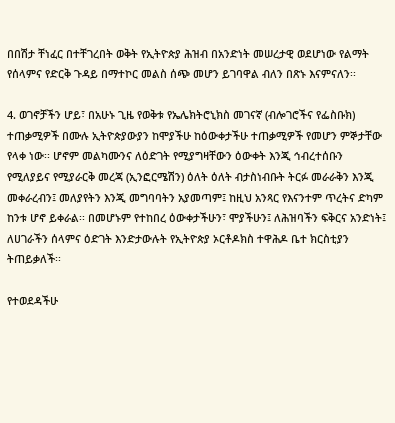በበሽታ ቸነፈር በተቸገረበት ወቅት የኢትዮጵያ ሕዝብ በአንድነት መሠረታዊ ወደሆነው የልማት የሰላምና የድርቅ ጉዳይ በማተኮር መልስ ሰጭ መሆን ይገባዋል ብለን በጽኑ እናምናለን፡፡

4. ወገኖቻችን ሆይ፣ በአሁኑ ጊዜ የወቅቱ የኤሌክትሮኒክስ መገናኛ (ብሎገሮችና የፌስቡክ) ተጠቃሚዎች በሙሉ ኢትዮጵያውያን ከሞያችሁ ከዕውቀታችሁ ተጠቃሚዎች የመሆን ምኞታቸው የላቀ ነው፡፡ ሆኖም መልካሙንና ለዕድገት የሚያግዛቸውን ዕውቀት እንጂ ኅብረተሰቡን የሚለያይና የሚያራርቅ መረጃ (ኢንፎርሜሽን) ዕለት ዕለት ብታስነብቡት ትርፉ መራራቅን እንጂ መቀራረብን፤ መለያየትን እንጂ መግባባትን አያመጣም፤ ከዚህ አንጻር የእናንተም ጥረትና ድካም ከንቱ ሆኖ ይቀራል፡፡ በመሆኑም የተከበረ ዕውቀታችሁን፣ ሞያችሁን፤ ለሕዝባችን ፍቅርና አንድነት፤ ለሀገራችን ሰላምና ዕድገት እንድታውሉት የኢትዮጵያ ኦርቶዶክስ ተዋሕዶ ቤተ ክርስቲያን ትጠይቃለች፡፡

የተወደዳችሁ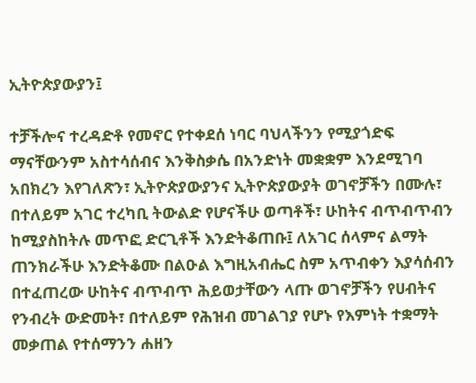ኢትዮጵያውያን፤

ተቻችሎና ተረዳድቶ የመኖር የተቀደሰ ነባር ባህላችንን የሚያጎድፍ ማናቸውንም አስተሳሰብና እንቅስቃሴ በአንድነት መቋቋም እንደሚገባ አበክረን እየገለጽን፣ ኢትዮጵያውያንና ኢትዮጵያውያት ወገኖቻችን በሙሉ፣ በተለይም አገር ተረካቢ ትውልድ የሆናችሁ ወጣቶች፣ ሁከትና ብጥብጥብን ከሚያስከትሉ መጥፎ ድርጊቶች እንድትቆጠቡ፤ ለአገር ሰላምና ልማት ጠንክራችሁ እንድትቆሙ በልዑል እግዚአብሔር ስም አጥብቀን እያሳሰብን በተፈጠረው ሁከትና ብጥብጥ ሕይወታቸውን ላጡ ወገኖቻችን የሀብትና የንብረት ውድመት፣ በተለይም የሕዝብ መገልገያ የሆኑ የእምነት ተቋማት መቃጠል የተሰማንን ሐዘን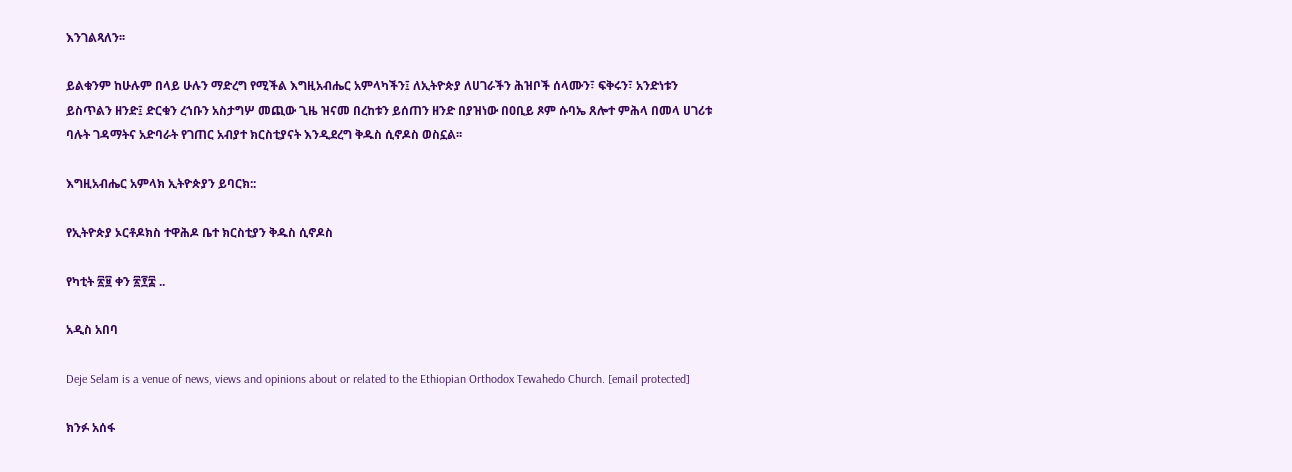እንገልጻለን፡፡

ይልቁንም ከሁሉም በላይ ሁሉን ማድረግ የሚችል እግዚአብሔር አምላካችን፤ ለኢትዮጵያ ለሀገራችን ሕዝቦች ሰላሙን፣ ፍቅሩን፣ አንድነቱን ይስጥልን ዘንድ፤ ድርቁን ረኀቡን አስታግሦ መጪው ጊዜ ዝናመ በረከቱን ይሰጠን ዘንድ በያዝነው በዐቢይ ጾም ሱባኤ ጸሎተ ምሕላ በመላ ሀገሪቱ ባሉት ገዳማትና አድባራት የገጠር አብያተ ክርስቲያናት እንዲደረግ ቅዱስ ሲኖዶስ ወስኗል፡፡

እግዚአብሔር አምላክ ኢትዮጵያን ይባርክ::

የኢትዮጵያ ኦርቶዶክስ ተዋሕዶ ቤተ ክርስቲያን ቅዱስ ሲኖዶስ

የካቲት ፳፱ ቀን ፳፻፰ ..

አዲስ አበባ

Deje Selam is a venue of news, views and opinions about or related to the Ethiopian Orthodox Tewahedo Church. [email protected]

ክንፉ አሰፋ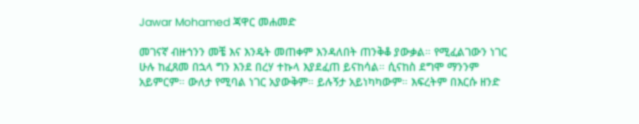Jawar Mohamed ጃዋር መሐመድ

መገናኛ ብዙኀንን መቼ እና እንዴት መጠቀም እንዳለበት ጠንቅቆ ያውቃል። የሚፈልገውን ነገር ሁሉ ከፈጸመ በኋላ ግን እንደ በረሃ ተኩላ እያደፈጠ ይናከሳል። ሲናከስ ደግሞ ማንንም አይምርም። ውለታ የሚባል ነገር አያውቅም። ይሉኝታ አይነካካውም። እፍረትም በእርሱ ዘንድ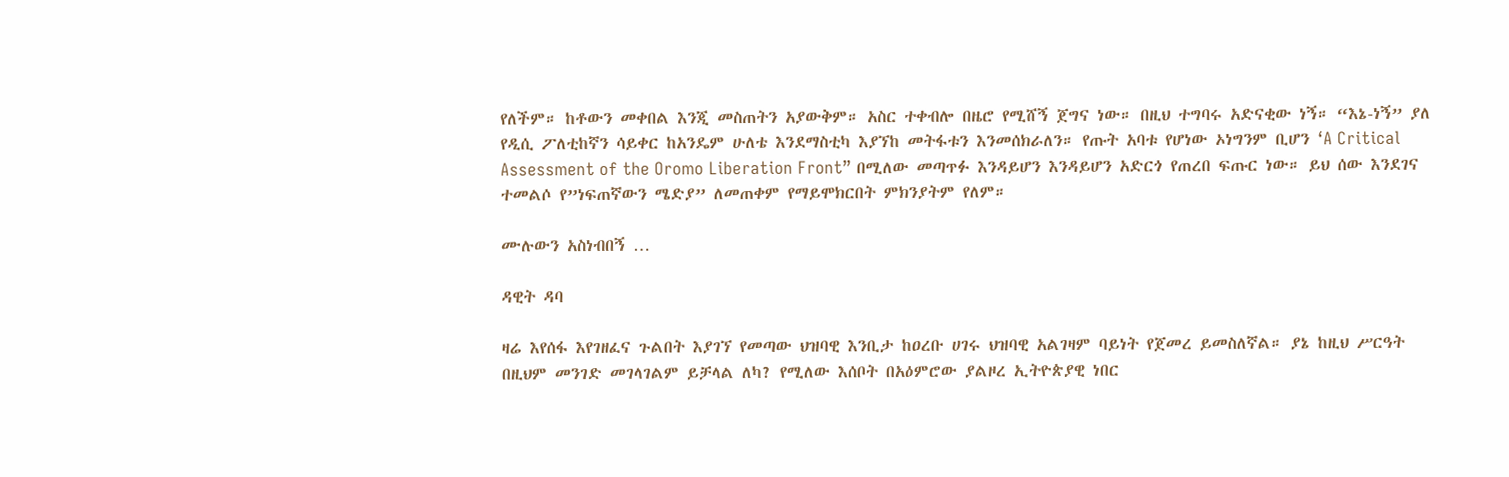የለችም። ከቶውን መቀበል እንጂ መስጠትን አያውቅም። አስር ተቀብሎ በዜሮ የሚሸኝ ጀግና ነው። በዚህ ተግባሩ አድናቂው ነኝ። “እኔ-ነኝ” ያለ የዲሲ ፖለቲከኛን ሳይቀር ከአንዴም ሁለቴ እንደማስቲካ እያኘከ መትፋቱን እንመሰክራለን። የጡት አባቱ የሆነው ኦነግንም ቢሆን ‘A Critical Assessment of the Oromo Liberation Front” በሚለው መጣጥፉ እንዳይሆን እንዳይሆን አድርጎ የጠረበ ፍጡር ነው። ይህ ሰው እንደገና ተመልሶ የ”ነፍጠኛውን ሜድያ” ለመጠቀም የማይሞክርበት ምክንያትም የለም።

ሙሉውን አስነብበኝ …

ዳዊት ዳባ

ዛሬ እየሰፋ እየገዘፈና ጉልበት እያገኘ የመጣው ህዝባዊ እንቢታ ከዐረቡ ሀገሩ ህዝባዊ አልገዛም ባይነት የጀመረ ይመስለኛል። ያኔ ከዚህ ሥርዓት በዚህም መንገድ መገላገልም ይቻላል ለካ? የሚለው እሰቦት በአዕምሮው ያልዞረ ኢትዮጵያዊ ነበር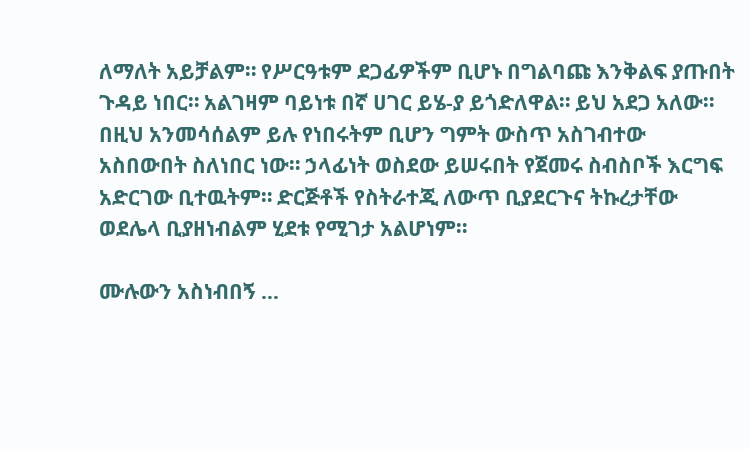ለማለት አይቻልም። የሥርዓቱም ደጋፊዎችም ቢሆኑ በግልባጩ እንቅልፍ ያጡበት ጉዳይ ነበር። አልገዛም ባይነቱ በኛ ሀገር ይሄ-ያ ይጎድለዋል። ይህ አደጋ አለው። በዚህ አንመሳሰልም ይሉ የነበሩትም ቢሆን ግምት ውስጥ አስገብተው አስበውበት ስለነበር ነው። ኃላፊነት ወስደው ይሠሩበት የጀመሩ ስብስቦች እርግፍ አድርገው ቢተዉትም። ድርጅቶች የስትራተጂ ለውጥ ቢያደርጉና ትኩረታቸው ወደሌላ ቢያዘነብልም ሂደቱ የሚገታ አልሆነም።

ሙሉውን አስነብበኝ …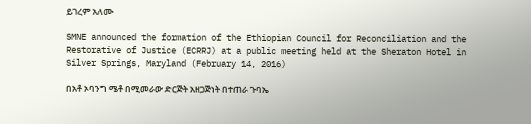ይገረም አለሙ

SMNE announced the formation of the Ethiopian Council for Reconciliation and the Restorative of Justice (ECRRJ) at a public meeting held at the Sheraton Hotel in Silver Springs, Maryland (February 14, 2016)

በአቶ ኦባንግ ሜቶ በሚመራው ድርጅት አዘጋጅነት በተጠራ ጉባኤ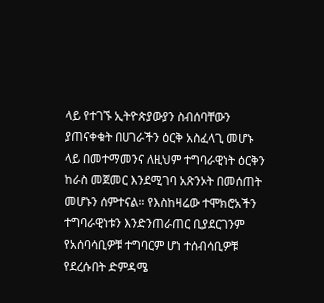ላይ የተገኙ ኢትዮጵያውያን ስብሰባቸውን ያጠናቀቁት በሀገራችን ዕርቅ አስፈላጊ መሆኑ ላይ በመተማመንና ለዚህም ተግባራዊነት ዕርቅን ከራስ መጀመር እንደሚገባ አጽንኦት በመሰጠት መሆኑን ሰምተናል። የእስከዛሬው ተሞክሮአችን ተግባራዊነቱን እንድንጠራጠር ቢያደርገንም የአሰባሳቢዎቹ ተግባርም ሆነ ተሰብሳቢዎቹ የደረሱበት ድምዳሜ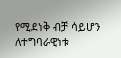የሚደነቅ ብቻ ሳይሆን ለተግባራዊነቱ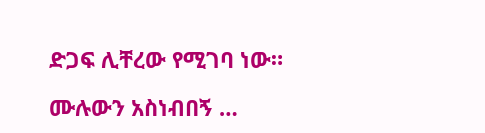ድጋፍ ሊቸረው የሚገባ ነው።

ሙሉውን አስነብበኝ …